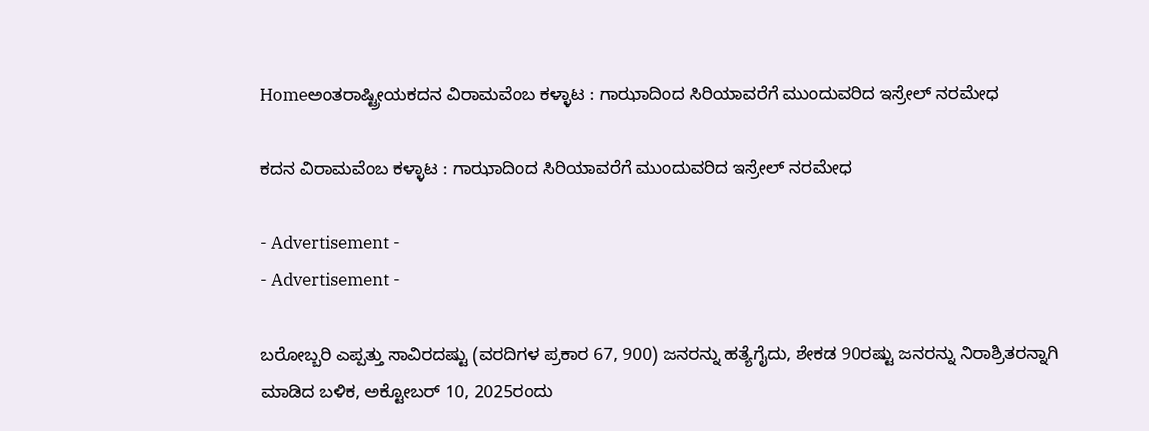Homeಅಂತರಾಷ್ಟ್ರೀಯಕದನ ವಿರಾಮವೆಂಬ ಕಳ್ಳಾಟ : ಗಾಝಾದಿಂದ ಸಿರಿಯಾವರೆಗೆ ಮುಂದುವರಿದ ಇಸ್ರೇಲ್ ನರಮೇಧ

ಕದನ ವಿರಾಮವೆಂಬ ಕಳ್ಳಾಟ : ಗಾಝಾದಿಂದ ಸಿರಿಯಾವರೆಗೆ ಮುಂದುವರಿದ ಇಸ್ರೇಲ್ ನರಮೇಧ

- Advertisement -
- Advertisement -

ಬರೋಬ್ಬರಿ ಎಪ್ಪತ್ತು ಸಾವಿರದಷ್ಟು (ವರದಿಗಳ ಪ್ರಕಾರ 67, 900) ಜನರನ್ನು ಹತ್ಯೆಗೈದು, ಶೇಕಡ 90ರಷ್ಟು ಜನರನ್ನು ನಿರಾಶ್ರಿತರನ್ನಾಗಿ ಮಾಡಿದ ಬಳಿಕ, ಅಕ್ಟೋಬರ್ 10, 2025ರಂದು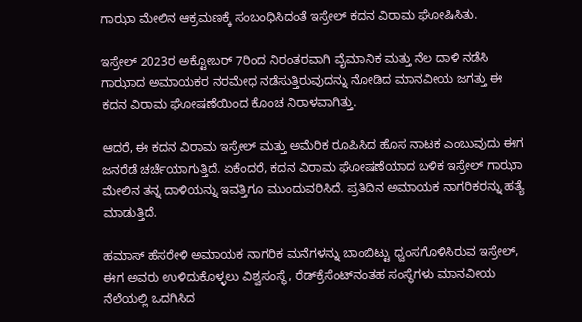ಗಾಝಾ ಮೇಲಿನ ಆಕ್ರಮಣಕ್ಕೆ ಸಂಬಂಧಿಸಿದಂತೆ ಇಸ್ರೇಲ್ ಕದನ ವಿರಾಮ ಘೋಷಿಸಿತು.

ಇಸ್ರೇಲ್ 2023ರ ಅಕ್ಟೋಬರ್ 7ರಿಂದ ನಿರಂತರವಾಗಿ ವೈಮಾನಿಕ ಮತ್ತು ನೆಲ ದಾಳಿ ನಡೆಸಿ ಗಾಝಾದ ಅಮಾಯಕರ ನರಮೇಧ ನಡೆಸುತ್ತಿರುವುದನ್ನು ನೋಡಿದ ಮಾನವೀಯ ಜಗತ್ತು ಈ ಕದನ ವಿರಾಮ ಘೋಷಣೆಯಿಂದ ಕೊಂಚ ನಿರಾಳವಾಗಿತ್ತು.

ಆದರೆ, ಈ ಕದನ ವಿರಾಮ ಇಸ್ರೇಲ್ ಮತ್ತು ಅಮೆರಿಕ ರೂಪಿಸಿದ ಹೊಸ ನಾಟಕ ಎಂಬುವುದು ಈಗ ಜನರೆಡೆ ಚರ್ಚೆಯಾಗುತ್ತಿದೆ. ಏಕೆಂದರೆ, ಕದನ ವಿರಾಮ ಘೋಷಣೆಯಾದ ಬಳಿಕ ಇಸ್ರೇಲ್ ಗಾಝಾ ಮೇಲಿನ ತನ್ನ ದಾಳಿಯನ್ನು ಇವತ್ತಿಗೂ ಮುಂದುವರಿಸಿದೆ. ಪ್ರತಿದಿನ ಅಮಾಯಕ ನಾಗರಿಕರನ್ನು ಹತ್ಯೆ ಮಾಡುತ್ತಿದೆ.

ಹಮಾಸ್ ಹೆಸರೇಳಿ ಅಮಾಯಕ ನಾಗರಿಕ ಮನೆಗಳನ್ನು ಬಾಂಬಿಟ್ಟು ಧ್ವಂಸಗೊಳಿಸಿರುವ ಇಸ್ರೇಲ್, ಈಗ ಅವರು ಉಳಿದುಕೊಳ್ಳಲು ವಿಶ್ವಸಂಸ್ಥೆ, ರೆಡ್‌ಕ್ರೆಸೆಂಟ್‌ನಂತಹ ಸಂಸ್ಥೆಗಳು ಮಾನವೀಯ ನೆಲೆಯಲ್ಲಿ ಒದಗಿಸಿದ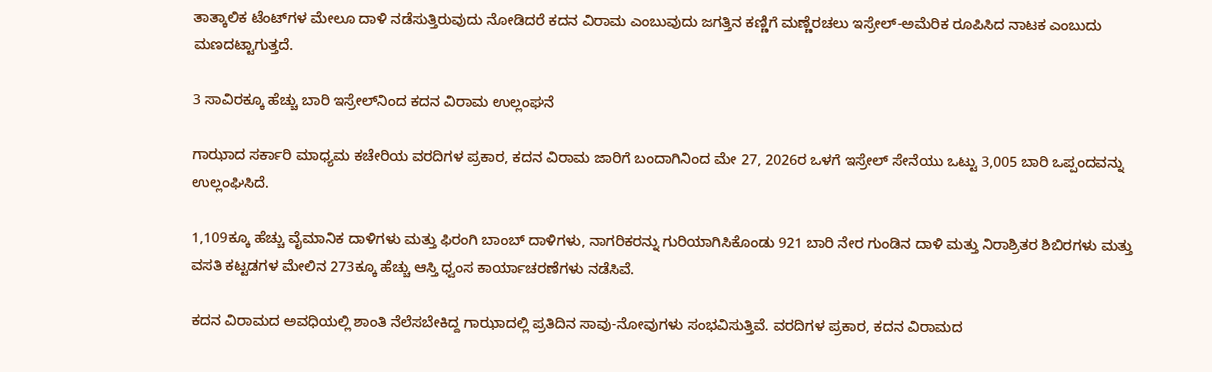ತಾತ್ಕಾಲಿಕ ಟೆಂಟ್‌ಗಳ ಮೇಲೂ ದಾಳಿ ನಡೆಸುತ್ತಿರುವುದು ನೋಡಿದರೆ ಕದನ ವಿರಾಮ ಎಂಬುವುದು ಜಗತ್ತಿನ ಕಣ್ಣಿಗೆ ಮಣ್ಣೆರಚಲು ಇಸ್ರೇಲ್-ಅಮೆರಿಕ ರೂಪಿಸಿದ ನಾಟಕ ಎಂಬುದು ಮಣದಟ್ಟಾಗುತ್ತದೆ.

3 ಸಾವಿರಕ್ಕೂ ಹೆಚ್ಚು ಬಾರಿ ಇಸ್ರೇಲ್‌ನಿಂದ ಕದನ ವಿರಾಮ ಉಲ್ಲಂಘನೆ

ಗಾಝಾದ ಸರ್ಕಾರಿ ಮಾಧ್ಯಮ ಕಚೇರಿಯ ವರದಿಗಳ ಪ್ರಕಾರ, ಕದನ ವಿರಾಮ ಜಾರಿಗೆ ಬಂದಾಗಿನಿಂದ ಮೇ 27, 2026ರ ಒಳಗೆ ಇಸ್ರೇಲ್ ಸೇನೆಯು ಒಟ್ಟು 3,005 ಬಾರಿ ಒಪ್ಪಂದವನ್ನು ಉಲ್ಲಂಘಿಸಿದೆ.

1,109ಕ್ಕೂ ಹೆಚ್ಚು ವೈಮಾನಿಕ ದಾಳಿಗಳು ಮತ್ತು ಫಿರಂಗಿ ಬಾಂಬ್ ದಾಳಿಗಳು, ನಾಗರಿಕರನ್ನು ಗುರಿಯಾಗಿಸಿಕೊಂಡು 921 ಬಾರಿ ನೇರ ಗುಂಡಿನ ದಾಳಿ ಮತ್ತು ನಿರಾಶ್ರಿತರ ಶಿಬಿರಗಳು ಮತ್ತು ವಸತಿ ಕಟ್ಟಡಗಳ ಮೇಲಿನ 273ಕ್ಕೂ ಹೆಚ್ಚು ಆಸ್ತಿ ಧ್ವಂಸ ಕಾರ್ಯಾಚರಣೆಗಳು ನಡೆಸಿವೆ.

ಕದನ ವಿರಾಮದ ಅವಧಿಯಲ್ಲಿ ಶಾಂತಿ ನೆಲೆಸಬೇಕಿದ್ದ ಗಾಝಾದಲ್ಲಿ ಪ್ರತಿದಿನ ಸಾವು-ನೋವುಗಳು ಸಂಭವಿಸುತ್ತಿವೆ. ವರದಿಗಳ ಪ್ರಕಾರ, ಕದನ ವಿರಾಮದ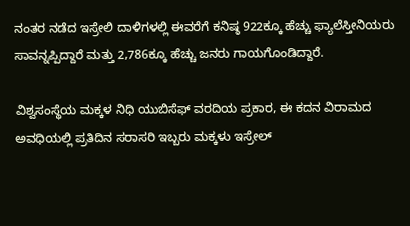ನಂತರ ನಡೆದ ಇಸ್ರೇಲಿ ದಾಳಿಗಳಲ್ಲಿ ಈವರೆಗೆ ಕನಿಷ್ಠ 922ಕ್ಕೂ ಹೆಚ್ಚು ಫ್ಯಾಲೆಸ್ತೀನಿಯರು ಸಾವನ್ನಪ್ಪಿದ್ದಾರೆ ಮತ್ತು 2,786ಕ್ಕೂ ಹೆಚ್ಚು ಜನರು ಗಾಯಗೊಂಡಿದ್ದಾರೆ.

ವಿಶ್ವಸಂಸ್ಥೆಯ ಮಕ್ಕಳ ನಿಧಿ ಯುಬಿಸೆಫ್ ವರದಿಯ ಪ್ರಕಾರ, ಈ ಕದನ ವಿರಾಮದ ಅವಧಿಯಲ್ಲಿ ಪ್ರತಿದಿನ ಸರಾಸರಿ ಇಬ್ಬರು ಮಕ್ಕಳು ಇಸ್ರೇಲ್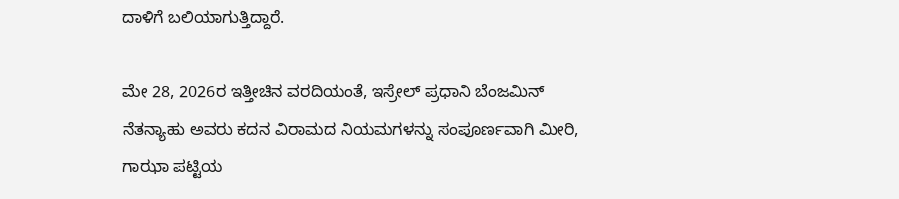ದಾಳಿಗೆ ಬಲಿಯಾಗುತ್ತಿದ್ದಾರೆ.

ಮೇ 28, 2026ರ ಇತ್ತೀಚಿನ ವರದಿಯಂತೆ, ಇಸ್ರೇಲ್ ಪ್ರಧಾನಿ ಬೆಂಜಮಿನ್ ನೆತನ್ಯಾಹು ಅವರು ಕದನ ವಿರಾಮದ ನಿಯಮಗಳನ್ನು ಸಂಪೂರ್ಣವಾಗಿ ಮೀರಿ, ಗಾಝಾ ಪಟ್ಟಿಯ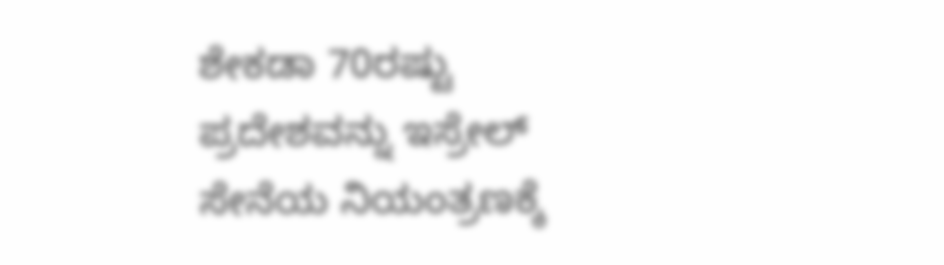ಶೇಕಡಾ 70ರಷ್ಟು ಪ್ರದೇಶವನ್ನು ಇಸ್ರೇಲ್ ಸೇನೆಯ ನಿಯಂತ್ರಣಕ್ಕೆ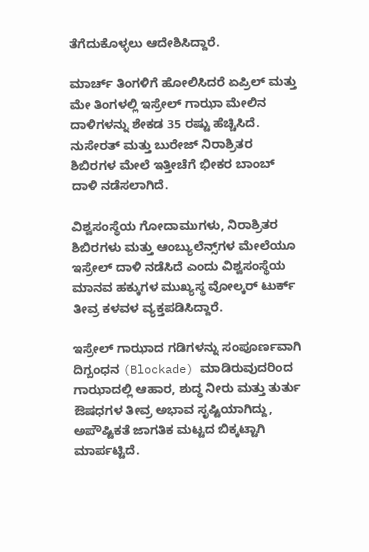ತೆಗೆದುಕೊಳ್ಳಲು ಆದೇಶಿಸಿದ್ದಾರೆ.

ಮಾರ್ಚ್ ತಿಂಗಳಿಗೆ ಹೋಲಿಸಿದರೆ ಏಪ್ರಿಲ್ ಮತ್ತು ಮೇ ತಿಂಗಳಲ್ಲಿ ಇಸ್ರೇಲ್ ಗಾಝಾ ಮೇಲಿನ ದಾಳಿಗಳನ್ನು ಶೇಕಡ 35 ರಷ್ಟು ಹೆಚ್ಚಿಸಿದೆ. ನುಸೇರತ್ ಮತ್ತು ಬುರೇಜ್ ನಿರಾಶ್ರಿತರ ಶಿಬಿರಗಳ ಮೇಲೆ ಇತ್ತೀಚೆಗೆ ಭೀಕರ ಬಾಂಬ್ ದಾಳಿ ನಡೆಸಲಾಗಿದೆ.

ವಿಶ್ವಸಂಸ್ಥೆಯ ಗೋದಾಮುಗಳು, ನಿರಾಶ್ರಿತರ ಶಿಬಿರಗಳು ಮತ್ತು ಆಂಬ್ಯುಲೆನ್ಸ್‌ಗಳ ಮೇಲೆಯೂ ಇಸ್ರೇಲ್ ದಾಳಿ ನಡೆಸಿದೆ ಎಂದು ವಿಶ್ವಸಂಸ್ಥೆಯ ಮಾನವ ಹಕ್ಕುಗಳ ಮುಖ್ಯಸ್ಥ ವೋಲ್ಕರ್ ಟುರ್ಕ್ ತೀವ್ರ ಕಳವಳ ವ್ಯಕ್ತಪಡಿಸಿದ್ದಾರೆ.

ಇಸ್ರೇಲ್ ಗಾಝಾದ ಗಡಿಗಳನ್ನು ಸಂಪೂರ್ಣವಾಗಿ ದಿಗ್ಬಂಧನ (Blockade) ಮಾಡಿರುವುದರಿಂದ ಗಾಝಾದಲ್ಲಿ ಆಹಾರ, ಶುದ್ಧ ನೀರು ಮತ್ತು ತುರ್ತು ಔಷಧಗಳ ತೀವ್ರ ಅಭಾವ ಸೃಷ್ಟಿಯಾಗಿದ್ದು, ಅಪೌಷ್ಟಿಕತೆ ಜಾಗತಿಕ ಮಟ್ಟದ ಬಿಕ್ಕಟ್ಟಾಗಿ ಮಾರ್ಪಟ್ಟಿದೆ.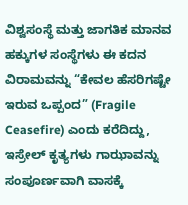ವಿಶ್ವಸಂಸ್ಥೆ ಮತ್ತು ಜಾಗತಿಕ ಮಾನವ ಹಕ್ಕುಗಳ ಸಂಸ್ಥೆಗಳು ಈ ಕದನ ವಿರಾಮವನ್ನು “ಕೇವಲ ಹೆಸರಿಗಷ್ಟೇ ಇರುವ ಒಪ್ಪಂದ” (Fragile Ceasefire) ಎಂದು ಕರೆದಿದ್ದು, ಇಸ್ರೇಲ್ ಕೃತ್ಯಗಳು ಗಾಝಾವನ್ನು ಸಂಪೂರ್ಣವಾಗಿ ವಾಸಕ್ಕೆ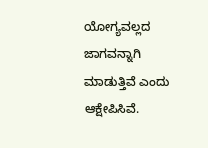ಯೋಗ್ಯವಲ್ಲದ ಜಾಗವನ್ನಾಗಿ ಮಾಡುತ್ತಿವೆ ಎಂದು ಆಕ್ಷೇಪಿಸಿವೆ.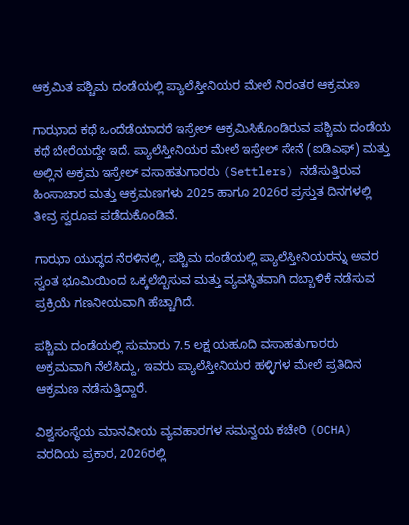ಆಕ್ರಮಿತ ಪಶ್ಚಿಮ ದಂಡೆಯಲ್ಲಿ ಪ್ಯಾಲೆಸ್ತೀನಿಯರ ಮೇಲೆ ನಿರಂತರ ಆಕ್ರಮಣ

ಗಾಝಾದ ಕಥೆ ಒಂದೆಡೆಯಾದರೆ ಇಸ್ರೇಲ್ ಆಕ್ರಮಿಸಿಕೊಂಡಿರುವ ಪಶ್ಚಿಮ ದಂಡೆಯ ಕಥೆ ಬೇರೆಯದ್ದೇ ಇದೆ. ಪ್ಯಾಲೆಸ್ತೀನಿಯರ ಮೇಲೆ ಇಸ್ರೇಲ್ ಸೇನೆ (ಐಡಿಎಫ್‌) ಮತ್ತು ಅಲ್ಲಿನ ಅಕ್ರಮ ಇಸ್ರೇಲ್ ವಸಾಹತುಗಾರರು (Settlers) ನಡೆಸುತ್ತಿರುವ ಹಿಂಸಾಚಾರ ಮತ್ತು ಆಕ್ರಮಣಗಳು 2025 ಹಾಗೂ 2026ರ ಪ್ರಸ್ತುತ ದಿನಗಳಲ್ಲಿ ತೀವ್ರ ಸ್ವರೂಪ ಪಡೆದುಕೊಂಡಿವೆ.

ಗಾಝಾ ಯುದ್ಧದ ನೆರಳಿನಲ್ಲಿ, ಪಶ್ಚಿಮ ದಂಡೆಯಲ್ಲಿ ಪ್ಯಾಲೆಸ್ತೀನಿಯರನ್ನು ಅವರ ಸ್ವಂತ ಭೂಮಿಯಿಂದ ಒಕ್ಕಲೆಬ್ಬಿಸುವ ಮತ್ತು ವ್ಯವಸ್ಥಿತವಾಗಿ ದಬ್ಬಾಳಿಕೆ ನಡೆಸುವ ಪ್ರಕ್ರಿಯೆ ಗಣನೀಯವಾಗಿ ಹೆಚ್ಚಾಗಿದೆ.

ಪಶ್ಚಿಮ ದಂಡೆಯಲ್ಲಿ ಸುಮಾರು 7.5 ಲಕ್ಷ ಯಹೂದಿ ವಸಾಹತುಗಾರರು ಅಕ್ರಮವಾಗಿ ನೆಲೆಸಿದ್ದು, ಇವರು ಪ್ಯಾಲೆಸ್ತೀನಿಯರ ಹಳ್ಳಿಗಳ ಮೇಲೆ ಪ್ರತಿದಿನ ಆಕ್ರಮಣ ನಡೆಸುತ್ತಿದ್ದಾರೆ.

ವಿಶ್ವಸಂಸ್ಥೆಯ ಮಾನವೀಯ ವ್ಯವಹಾರಗಳ ಸಮನ್ವಯ ಕಚೇರಿ (OCHA) ವರದಿಯ ಪ್ರಕಾರ, 2026ರಲ್ಲಿ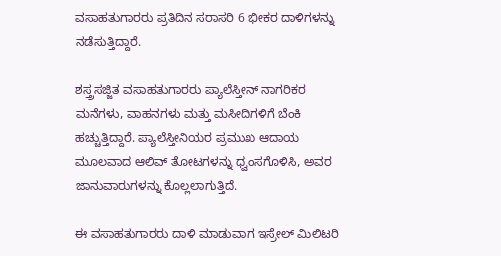ವಸಾಹತುಗಾರರು ಪ್ರತಿದಿನ ಸರಾಸರಿ 6 ಭೀಕರ ದಾಳಿಗಳನ್ನು ನಡೆಸುತ್ತಿದ್ದಾರೆ.

ಶಸ್ತ್ರಸಜ್ಜಿತ ವಸಾಹತುಗಾರರು ಪ್ಯಾಲೆಸ್ತೀನ್ ನಾಗರಿಕರ ಮನೆಗಳು, ವಾಹನಗಳು ಮತ್ತು ಮಸೀದಿಗಳಿಗೆ ಬೆಂಕಿ ಹಚ್ಚುತ್ತಿದ್ದಾರೆ. ಪ್ಯಾಲೆಸ್ತೀನಿಯರ ಪ್ರಮುಖ ಆದಾಯ ಮೂಲವಾದ ಆಲಿವ್ ತೋಟಗಳನ್ನು ಧ್ವಂಸಗೊಳಿಸಿ, ಅವರ ಜಾನುವಾರುಗಳನ್ನು ಕೊಲ್ಲಲಾಗುತ್ತಿದೆ.

ಈ ವಸಾಹತುಗಾರರು ದಾಳಿ ಮಾಡುವಾಗ ಇಸ್ರೇಲ್ ಮಿಲಿಟರಿ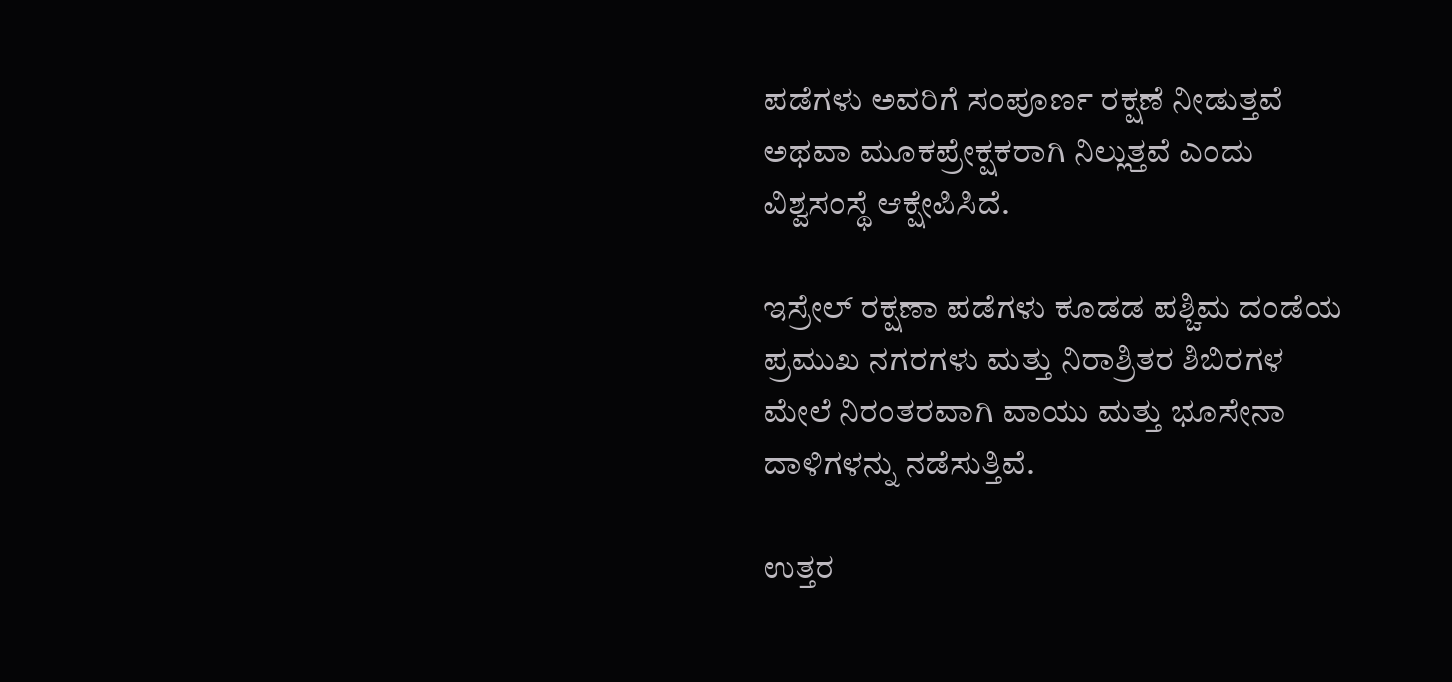ಪಡೆಗಳು ಅವರಿಗೆ ಸಂಪೂರ್ಣ ರಕ್ಷಣೆ ನೀಡುತ್ತವೆ ಅಥವಾ ಮೂಕಪ್ರೇಕ್ಷಕರಾಗಿ ನಿಲ್ಲುತ್ತವೆ ಎಂದು ವಿಶ್ವಸಂಸ್ಥೆ ಆಕ್ಷೇಪಿಸಿದೆ.

ಇಸ್ರೇಲ್ ರಕ್ಷಣಾ ಪಡೆಗಳು ಕೂಡಡ ಪಶ್ಚಿಮ ದಂಡೆಯ ಪ್ರಮುಖ ನಗರಗಳು ಮತ್ತು ನಿರಾಶ್ರಿತರ ಶಿಬಿರಗಳ ಮೇಲೆ ನಿರಂತರವಾಗಿ ವಾಯು ಮತ್ತು ಭೂಸೇನಾ ದಾಳಿಗಳನ್ನು ನಡೆಸುತ್ತಿವೆ.

ಉತ್ತರ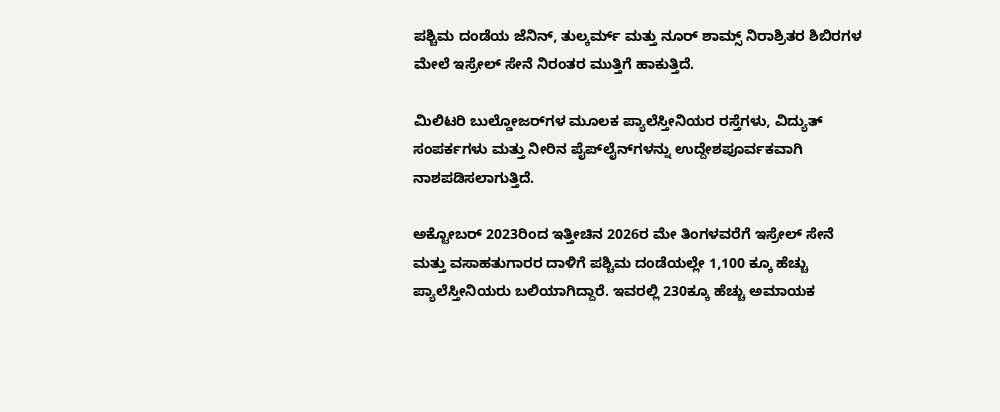ಪಶ್ಚಿಮ ದಂಡೆಯ ಜೆನಿನ್, ತುಲ್ಕರ್ಮ್ ಮತ್ತು ನೂರ್ ಶಾಮ್ಸ್ ನಿರಾಶ್ರಿತರ ಶಿಬಿರಗಳ ಮೇಲೆ ಇಸ್ರೇಲ್ ಸೇನೆ ನಿರಂತರ ಮುತ್ತಿಗೆ ಹಾಕುತ್ತಿದೆ.

ಮಿಲಿಟರಿ ಬುಲ್ಡೋಜರ್‌ಗಳ ಮೂಲಕ ಪ್ಯಾಲೆಸ್ತೀನಿಯರ ರಸ್ತೆಗಳು, ವಿದ್ಯುತ್ ಸಂಪರ್ಕಗಳು ಮತ್ತು ನೀರಿನ ಪೈಪ್‌ಲೈನ್‌ಗಳನ್ನು ಉದ್ದೇಶಪೂರ್ವಕವಾಗಿ ನಾಶಪಡಿಸಲಾಗುತ್ತಿದೆ.

ಅಕ್ಟೋಬರ್ 2023ರಿಂದ ಇತ್ತೀಚಿನ 2026ರ ಮೇ ತಿಂಗಳವರೆಗೆ ಇಸ್ರೇಲ್ ಸೇನೆ ಮತ್ತು ವಸಾಹತುಗಾರರ ದಾಳಿಗೆ ಪಶ್ಚಿಮ ದಂಡೆಯಲ್ಲೇ 1,100 ಕ್ಕೂ ಹೆಚ್ಚು ಪ್ಯಾಲೆಸ್ತೀನಿಯರು ಬಲಿಯಾಗಿದ್ದಾರೆ. ಇವರಲ್ಲಿ 230ಕ್ಕೂ ಹೆಚ್ಚು ಅಮಾಯಕ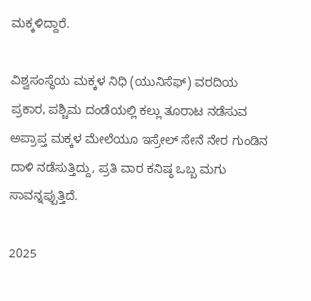ಮಕ್ಕಳಿದ್ದಾರೆ.

ವಿಶ್ವಸಂಸ್ಥೆಯ ಮಕ್ಕಳ ನಿಧಿ (ಯುನಿಸೆಫ್‌) ವರದಿಯ ಪ್ರಕಾರ, ಪಶ್ಚಿಮ ದಂಡೆಯಲ್ಲಿ ಕಲ್ಲು ತೂರಾಟ ನಡೆಸುವ ಅಪ್ರಾಪ್ತ ಮಕ್ಕಳ ಮೇಲೆಯೂ ಇಸ್ರೇಲ್ ಸೇನೆ ನೇರ ಗುಂಡಿನ ದಾಳಿ ನಡೆಸುತ್ತಿದ್ದು, ಪ್ರತಿ ವಾರ ಕನಿಷ್ಠ ಒಬ್ಬ ಮಗು ಸಾವನ್ನಪ್ಪುತ್ತಿದೆ.

2025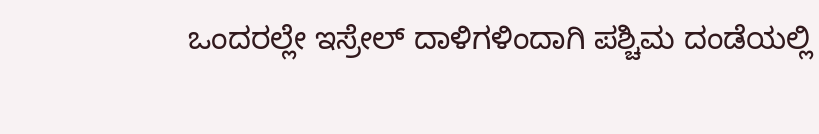ಒಂದರಲ್ಲೇ ಇಸ್ರೇಲ್ ದಾಳಿಗಳಿಂದಾಗಿ ಪಶ್ಚಿಮ ದಂಡೆಯಲ್ಲಿ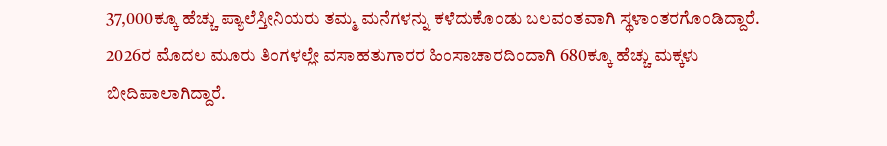37,000ಕ್ಕೂ ಹೆಚ್ಚು ಪ್ಯಾಲೆಸ್ತೀನಿಯರು ತಮ್ಮ ಮನೆಗಳನ್ನು ಕಳೆದುಕೊಂಡು ಬಲವಂತವಾಗಿ ಸ್ಥಳಾಂತರಗೊಂಡಿದ್ದಾರೆ. 2026ರ ಮೊದಲ ಮೂರು ತಿಂಗಳಲ್ಲೇ ವಸಾಹತುಗಾರರ ಹಿಂಸಾಚಾರದಿಂದಾಗಿ 680ಕ್ಕೂ ಹೆಚ್ಚು ಮಕ್ಕಳು ಬೀದಿಪಾಲಾಗಿದ್ದಾರೆ.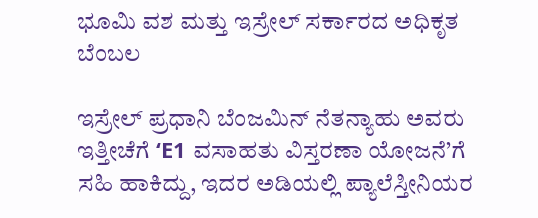ಭೂಮಿ ವಶ ಮತ್ತು ಇಸ್ರೇಲ್ ಸರ್ಕಾರದ ಅಧಿಕೃತ ಬೆಂಬಲ

ಇಸ್ರೇಲ್ ಪ್ರಧಾನಿ ಬೆಂಜಮಿನ್ ನೆತನ್ಯಾಹು ಅವರು ಇತ್ತೀಚೆಗೆ ‘E1 ವಸಾಹತು ವಿಸ್ತರಣಾ ಯೋಜನೆ’ಗೆ ಸಹಿ ಹಾಕಿದ್ದು, ಇದರ ಅಡಿಯಲ್ಲಿ ಪ್ಯಾಲೆಸ್ತೀನಿಯರ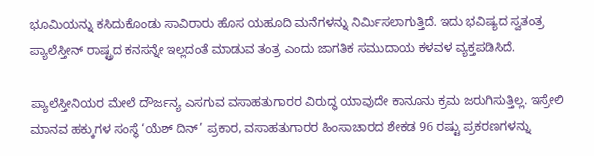ಭೂಮಿಯನ್ನು ಕಸಿದುಕೊಂಡು ಸಾವಿರಾರು ಹೊಸ ಯಹೂದಿ ಮನೆಗಳನ್ನು ನಿರ್ಮಿಸಲಾಗುತ್ತಿದೆ. ಇದು ಭವಿಷ್ಯದ ಸ್ವತಂತ್ರ ಪ್ಯಾಲೆಸ್ತೀನ್ ರಾಷ್ಟ್ರದ ಕನಸನ್ನೇ ಇಲ್ಲದಂತೆ ಮಾಡುವ ತಂತ್ರ ಎಂದು ಜಾಗತಿಕ ಸಮುದಾಯ ಕಳವಳ ವ್ಯಕ್ತಪಡಿಸಿದೆ.

ಪ್ಯಾಲೆಸ್ತೀನಿಯರ ಮೇಲೆ ದೌರ್ಜನ್ಯ ಎಸಗುವ ವಸಾಹತುಗಾರರ ವಿರುದ್ಧ ಯಾವುದೇ ಕಾನೂನು ಕ್ರಮ ಜರುಗಿಸುತ್ತಿಲ್ಲ. ಇಸ್ರೇಲಿ ಮಾನವ ಹಕ್ಕುಗಳ ಸಂಸ್ಥೆ ‘ಯೆಶ್ ದಿನ್’ ಪ್ರಕಾರ, ವಸಾಹತುಗಾರರ ಹಿಂಸಾಚಾರದ ಶೇಕಡ 96 ರಷ್ಟು ಪ್ರಕರಣಗಳನ್ನು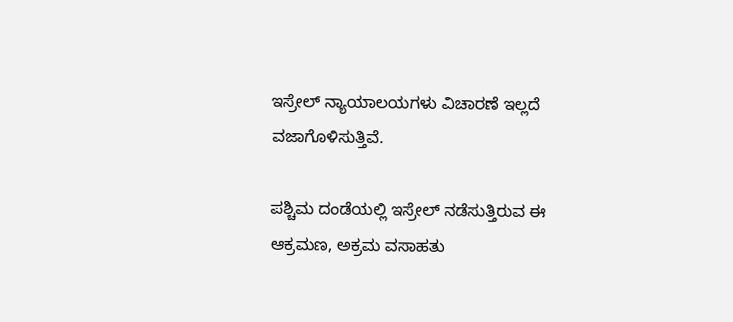ಇಸ್ರೇಲ್ ನ್ಯಾಯಾಲಯಗಳು ವಿಚಾರಣೆ ಇಲ್ಲದೆ ವಜಾಗೊಳಿಸುತ್ತಿವೆ.

ಪಶ್ಚಿಮ ದಂಡೆಯಲ್ಲಿ ಇಸ್ರೇಲ್ ನಡೆಸುತ್ತಿರುವ ಈ ಆಕ್ರಮಣ, ಅಕ್ರಮ ವಸಾಹತು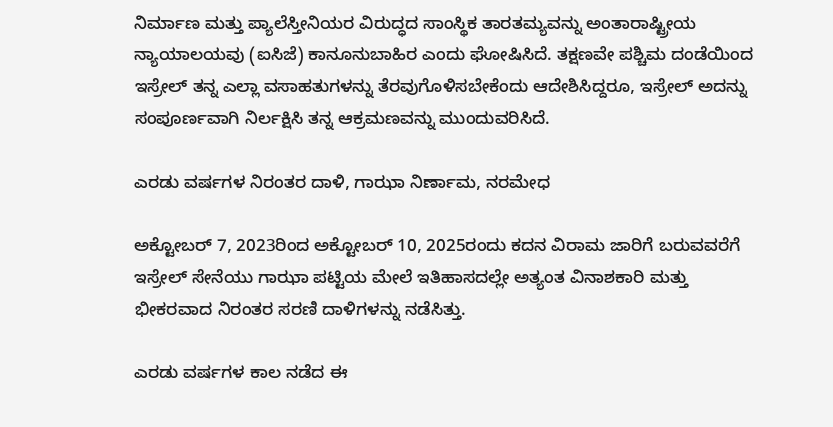ನಿರ್ಮಾಣ ಮತ್ತು ಪ್ಯಾಲೆಸ್ತೀನಿಯರ ವಿರುದ್ಧದ ಸಾಂಸ್ಥಿಕ ತಾರತಮ್ಯವನ್ನು ಅಂತಾರಾಷ್ಟ್ರೀಯ ನ್ಯಾಯಾಲಯವು (ಐಸಿಜೆ) ಕಾನೂನುಬಾಹಿರ ಎಂದು ಘೋಷಿಸಿದೆ. ತಕ್ಷಣವೇ ಪಶ್ಚಿಮ ದಂಡೆಯಿಂದ ಇಸ್ರೇಲ್ ತನ್ನ ಎಲ್ಲಾ ವಸಾಹತುಗಳನ್ನು ತೆರವುಗೊಳಿಸಬೇಕೆಂದು ಆದೇಶಿಸಿದ್ದರೂ, ಇಸ್ರೇಲ್ ಅದನ್ನು ಸಂಪೂರ್ಣವಾಗಿ ನಿರ್ಲಕ್ಷಿಸಿ ತನ್ನ ಆಕ್ರಮಣವನ್ನು ಮುಂದುವರಿಸಿದೆ.

ಎರಡು ವರ್ಷಗಳ ನಿರಂತರ ದಾಳಿ, ಗಾಝಾ ನಿರ್ಣಾಮ, ನರಮೇಧ

ಅಕ್ಟೋಬರ್ 7, 2023ರಿಂದ ಅಕ್ಟೋಬರ್ 10, 2025ರಂದು ಕದನ ವಿರಾಮ ಜಾರಿಗೆ ಬರುವವರೆಗೆ ಇಸ್ರೇಲ್ ಸೇನೆಯು ಗಾಝಾ ಪಟ್ಟಿಯ ಮೇಲೆ ಇತಿಹಾಸದಲ್ಲೇ ಅತ್ಯಂತ ವಿನಾಶಕಾರಿ ಮತ್ತು ಭೀಕರವಾದ ನಿರಂತರ ಸರಣಿ ದಾಳಿಗಳನ್ನು ನಡೆಸಿತ್ತು.

ಎರಡು ವರ್ಷಗಳ ಕಾಲ ನಡೆದ ಈ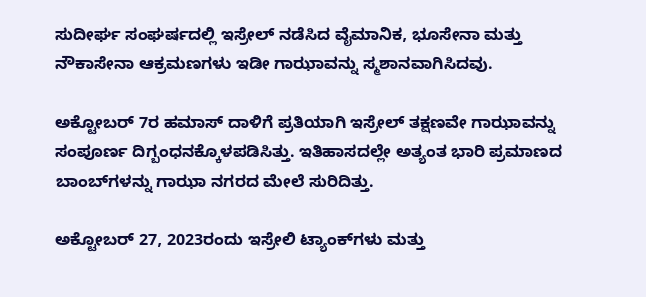ಸುದೀರ್ಘ ಸಂಘರ್ಷದಲ್ಲಿ ಇಸ್ರೇಲ್ ನಡೆಸಿದ ವೈಮಾನಿಕ, ಭೂಸೇನಾ ಮತ್ತು ನೌಕಾಸೇನಾ ಆಕ್ರಮಣಗಳು ಇಡೀ ಗಾಝಾವನ್ನು ಸ್ಮಶಾನವಾಗಿಸಿದವು.

ಅಕ್ಟೋಬರ್ 7ರ ಹಮಾಸ್ ದಾಳಿಗೆ ಪ್ರತಿಯಾಗಿ ಇಸ್ರೇಲ್ ತಕ್ಷಣವೇ ಗಾಝಾವನ್ನು ಸಂಪೂರ್ಣ ದಿಗ್ಬಂಧನಕ್ಕೊಳಪಡಿಸಿತ್ತು. ಇತಿಹಾಸದಲ್ಲೇ ಅತ್ಯಂತ ಭಾರಿ ಪ್ರಮಾಣದ ಬಾಂಬ್‌ಗಳನ್ನು ಗಾಝಾ ನಗರದ ಮೇಲೆ ಸುರಿದಿತ್ತು.

ಅಕ್ಟೋಬರ್ 27, 2023ರಂದು ಇಸ್ರೇಲಿ ಟ್ಯಾಂಕ್‌ಗಳು ಮತ್ತು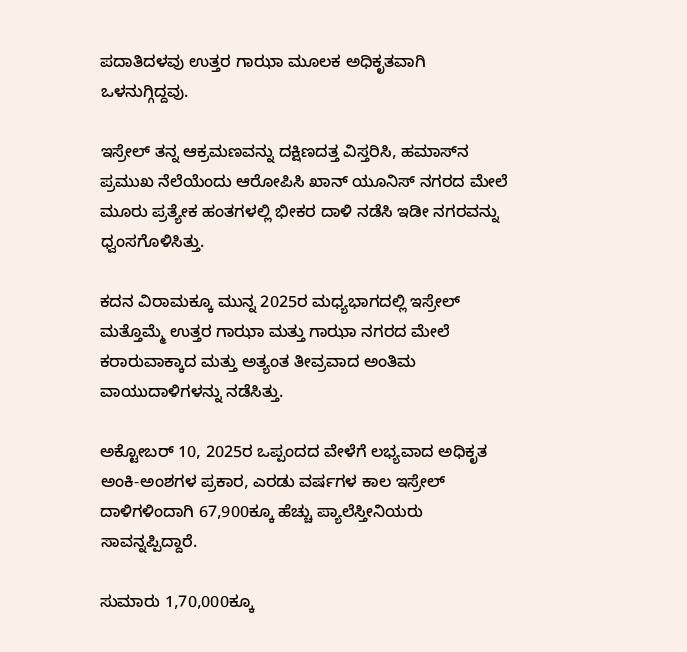ಪದಾತಿದಳವು ಉತ್ತರ ಗಾಝಾ ಮೂಲಕ ಅಧಿಕೃತವಾಗಿ ಒಳನುಗ್ಗಿದ್ದವು.

ಇಸ್ರೇಲ್ ತನ್ನ ಆಕ್ರಮಣವನ್ನು ದಕ್ಷಿಣದತ್ತ ವಿಸ್ತರಿಸಿ, ಹಮಾಸ್‌ನ ಪ್ರಮುಖ ನೆಲೆಯೆಂದು ಆರೋಪಿಸಿ ಖಾನ್ ಯೂನಿಸ್ ನಗರದ ಮೇಲೆ ಮೂರು ಪ್ರತ್ಯೇಕ ಹಂತಗಳಲ್ಲಿ ಭೀಕರ ದಾಳಿ ನಡೆಸಿ ಇಡೀ ನಗರವನ್ನು ಧ್ವಂಸಗೊಳಿಸಿತ್ತು.

ಕದನ ವಿರಾಮಕ್ಕೂ ಮುನ್ನ 2025ರ ಮಧ್ಯಭಾಗದಲ್ಲಿ ಇಸ್ರೇಲ್ ಮತ್ತೊಮ್ಮೆ ಉತ್ತರ ಗಾಝಾ ಮತ್ತು ಗಾಝಾ ನಗರದ ಮೇಲೆ ಕರಾರುವಾಕ್ಕಾದ ಮತ್ತು ಅತ್ಯಂತ ತೀವ್ರವಾದ ಅಂತಿಮ ವಾಯುದಾಳಿಗಳನ್ನು ನಡೆಸಿತ್ತು.

ಅಕ್ಟೋಬರ್ 10, 2025ರ ಒಪ್ಪಂದದ ವೇಳೆಗೆ ಲಭ್ಯವಾದ ಅಧಿಕೃತ ಅಂಕಿ-ಅಂಶಗಳ ಪ್ರಕಾರ, ಎರಡು ವರ್ಷಗಳ ಕಾಲ ಇಸ್ರೇಲ್ ದಾಳಿಗಳಿಂದಾಗಿ 67,900ಕ್ಕೂ ಹೆಚ್ಚು ಪ್ಯಾಲೆಸ್ತೀನಿಯರು ಸಾವನ್ನಪ್ಪಿದ್ದಾರೆ.

ಸುಮಾರು 1,70,000ಕ್ಕೂ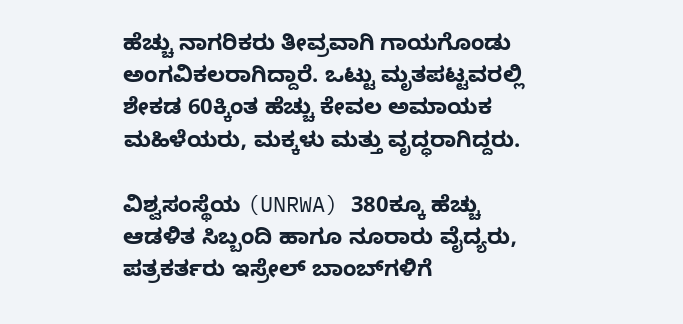ಹೆಚ್ಚು ನಾಗರಿಕರು ತೀವ್ರವಾಗಿ ಗಾಯಗೊಂಡು ಅಂಗವಿಕಲರಾಗಿದ್ದಾರೆ. ಒಟ್ಟು ಮೃತಪಟ್ಟವರಲ್ಲಿ ಶೇಕಡ 60ಕ್ಕಿಂತ ಹೆಚ್ಚು ಕೇವಲ ಅಮಾಯಕ ಮಹಿಳೆಯರು, ಮಕ್ಕಳು ಮತ್ತು ವೃದ್ಧರಾಗಿದ್ದರು.

ವಿಶ್ವಸಂಸ್ಥೆಯ (UNRWA) 380ಕ್ಕೂ ಹೆಚ್ಚು ಆಡಳಿತ ಸಿಬ್ಬಂದಿ ಹಾಗೂ ನೂರಾರು ವೈದ್ಯರು, ಪತ್ರಕರ್ತರು ಇಸ್ರೇಲ್ ಬಾಂಬ್‌ಗಳಿಗೆ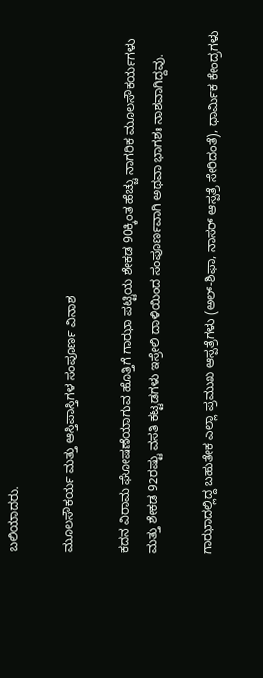ಬಲಿಯಾದರು.

ಮೂಲಸೌಕರ್ಯ ಮತ್ತು ಆಸ್ತಿಪಾಸ್ತಿಗಳ ಸಂಪೂರ್ಣ ವಿನಾಶ

ಕದನ ವಿರಾಮ ಘೋಷಣೆಯಾಗುವ ಹೊತ್ತಿಗೆ ಗಾಝಾ ಪಟ್ಟಿಯ ಶೇಕಡ 90ಕ್ಕಿಂತ ಹೆಚ್ಚು ನಾಗರಿಕ ಮೂಲಸೌಕರ್ಯಗಳು ಮತ್ತು ಶೇಕಡ 92ರಷ್ಟು ವಸತಿ ಕಟ್ಟಡಗಳು ಇಸ್ರೇಲಿ ದಾಳಿಯಿಂದ ಸಂಪೂರ್ಣವಾಗಿ ಅಥವಾ ಭಾಗಶಃ ನಾಶವಾಗಿದ್ದವು.

ಗಾಝಾದಲ್ಲಿದ್ದ ಬಹುತೇಕ ಎಲ್ಲಾ ಪ್ರಮುಖ ಆಸ್ಪತ್ರೆಗಳು (ಅಲ್-ಶಿಫಾ, ನಾಸರ್ ಆಸ್ಪತ್ರೆ ಸೇರಿದಂತೆ), ಧಾರ್ಮಿಕ ಕೇಂದ್ರಗಳು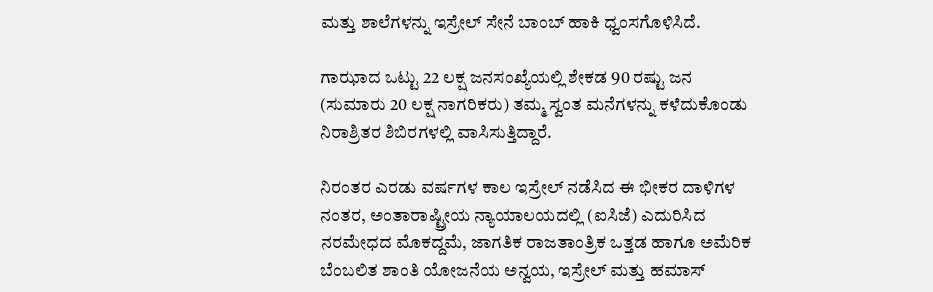ಮತ್ತು ಶಾಲೆಗಳನ್ನು ಇಸ್ರೇಲ್ ಸೇನೆ ಬಾಂಬ್ ಹಾಕಿ ಧ್ವಂಸಗೊಳಿಸಿದೆ.

ಗಾಝಾದ ಒಟ್ಟು 22 ಲಕ್ಷ ಜನಸಂಖ್ಯೆಯಲ್ಲಿ ಶೇಕಡ 90 ರಷ್ಟು ಜನ (ಸುಮಾರು 20 ಲಕ್ಷ ನಾಗರಿಕರು) ತಮ್ಮ ಸ್ವಂತ ಮನೆಗಳನ್ನು ಕಳೆದುಕೊಂಡು ನಿರಾಶ್ರಿತರ ಶಿಬಿರಗಳಲ್ಲಿ ವಾಸಿಸುತ್ತಿದ್ದಾರೆ.

ನಿರಂತರ ಎರಡು ವರ್ಷಗಳ ಕಾಲ ಇಸ್ರೇಲ್ ನಡೆಸಿದ ಈ ಭೀಕರ ದಾಳಿಗಳ ನಂತರ, ಅಂತಾರಾಷ್ಟ್ರೀಯ ನ್ಯಾಯಾಲಯದಲ್ಲಿ (ಐಸಿಜೆ) ಎದುರಿಸಿದ ನರಮೇಧದ ಮೊಕದ್ದಮೆ, ಜಾಗತಿಕ ರಾಜತಾಂತ್ರಿಕ ಒತ್ತಡ ಹಾಗೂ ಅಮೆರಿಕ ಬೆಂಬಲಿತ ಶಾಂತಿ ಯೋಜನೆಯ ಅನ್ವಯ, ಇಸ್ರೇಲ್ ಮತ್ತು ಹಮಾಸ್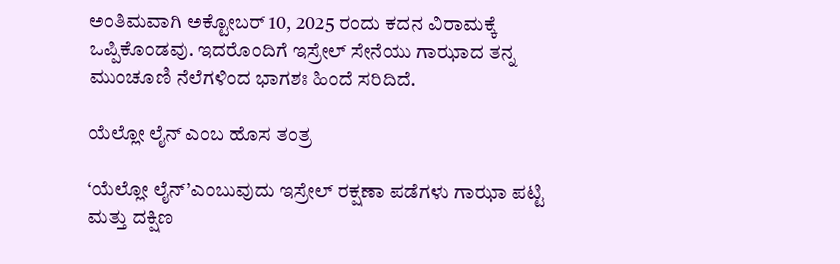ಅಂತಿಮವಾಗಿ ಅಕ್ಟೋಬರ್ 10, 2025 ರಂದು ಕದನ ವಿರಾಮಕ್ಕೆ ಒಪ್ಪಿಕೊಂಡವು. ಇದರೊಂದಿಗೆ ಇಸ್ರೇಲ್ ಸೇನೆಯು ಗಾಝಾದ ತನ್ನ ಮುಂಚೂಣಿ ನೆಲೆಗಳಿಂದ ಭಾಗಶಃ ಹಿಂದೆ ಸರಿದಿದೆ.

ಯೆಲ್ಲೋ ಲೈನ್ ಎಂಬ ಹೊಸ ತಂತ್ರ

‘ಯೆಲ್ಲೋ ಲೈನ್’ಎಂಬುವುದು ಇಸ್ರೇಲ್ ರಕ್ಷಣಾ ಪಡೆಗಳು ಗಾಝಾ ಪಟ್ಟಿ ಮತ್ತು ದಕ್ಷಿಣ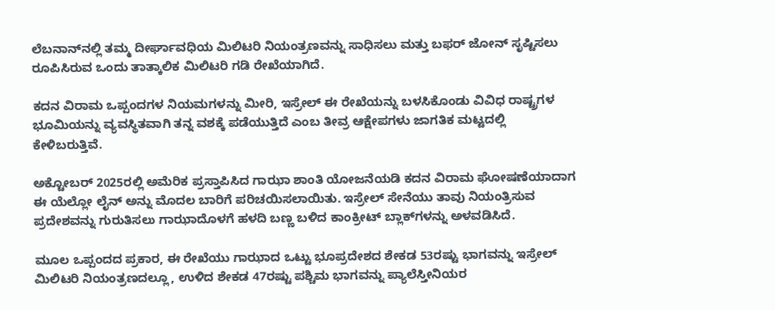ಲೆಬನಾನ್‌ನಲ್ಲಿ ತಮ್ಮ ದೀರ್ಘಾವಧಿಯ ಮಿಲಿಟರಿ ನಿಯಂತ್ರಣವನ್ನು ಸಾಧಿಸಲು ಮತ್ತು ಬಫರ್ ಜೋನ್ ಸೃಷ್ಟಿಸಲು ರೂಪಿಸಿರುವ ಒಂದು ತಾತ್ಕಾಲಿಕ ಮಿಲಿಟರಿ ಗಡಿ ರೇಖೆಯಾಗಿದೆ.

ಕದನ ವಿರಾಮ ಒಪ್ಪಂದಗಳ ನಿಯಮಗಳನ್ನು ಮೀರಿ, ಇಸ್ರೇಲ್ ಈ ರೇಖೆಯನ್ನು ಬಳಸಿಕೊಂಡು ವಿವಿಧ ರಾಷ್ಟ್ರಗಳ ಭೂಮಿಯನ್ನು ವ್ಯವಸ್ಥಿತವಾಗಿ ತನ್ನ ವಶಕ್ಕೆ ಪಡೆಯುತ್ತಿದೆ ಎಂಬ ತೀವ್ರ ಆಕ್ಷೇಪಗಳು ಜಾಗತಿಕ ಮಟ್ಟದಲ್ಲಿ ಕೇಳಿಬರುತ್ತಿವೆ.

ಅಕ್ಟೋಬರ್ 2025ರಲ್ಲಿ ಅಮೆರಿಕ ಪ್ರಸ್ತಾಪಿಸಿದ ಗಾಝಾ ಶಾಂತಿ ಯೋಜನೆಯಡಿ ಕದನ ವಿರಾಮ ಘೋಷಣೆಯಾದಾಗ ಈ ಯೆಲ್ಲೋ ಲೈನ್ ಅನ್ನು ಮೊದಲ ಬಾರಿಗೆ ಪರಿಚಯಿಸಲಾಯಿತು. ಇಸ್ರೇಲ್ ಸೇನೆಯು ತಾವು ನಿಯಂತ್ರಿಸುವ ಪ್ರದೇಶವನ್ನು ಗುರುತಿಸಲು ಗಾಝಾದೊಳಗೆ ಹಳದಿ ಬಣ್ಣ ಬಳಿದ ಕಾಂಕ್ರೀಟ್ ಬ್ಲಾಕ್‌ಗಳನ್ನು ಅಳವಡಿಸಿದೆ.

ಮೂಲ ಒಪ್ಪಂದದ ಪ್ರಕಾರ, ಈ ರೇಖೆಯು ಗಾಝಾದ ಒಟ್ಟು ಭೂಪ್ರದೇಶದ ಶೇಕಡ 53ರಷ್ಟು ಭಾಗವನ್ನು ಇಸ್ರೇಲ್ ಮಿಲಿಟರಿ ನಿಯಂತ್ರಣದಲ್ಲೂ, ಉಳಿದ ಶೇಕಡ 47ರಷ್ಟು ಪಶ್ಚಿಮ ಭಾಗವನ್ನು ಪ್ಯಾಲೆಸ್ತೀನಿಯರ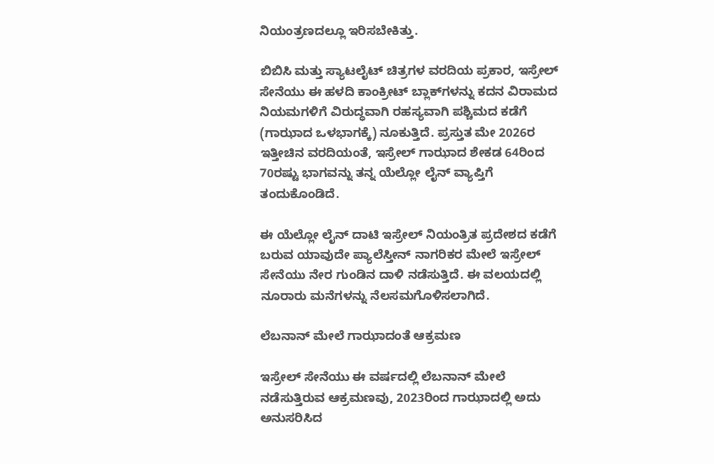ನಿಯಂತ್ರಣದಲ್ಲೂ ಇರಿಸಬೇಕಿತ್ತು.

ಬಿಬಿಸಿ ಮತ್ತು ಸ್ಯಾಟಲೈಟ್ ಚಿತ್ರಗಳ ವರದಿಯ ಪ್ರಕಾರ, ಇಸ್ರೇಲ್ ಸೇನೆಯು ಈ ಹಳದಿ ಕಾಂಕ್ರೀಟ್ ಬ್ಲಾಕ್‌ಗಳನ್ನು ಕದನ ವಿರಾಮದ ನಿಯಮಗಳಿಗೆ ವಿರುದ್ಧವಾಗಿ ರಹಸ್ಯವಾಗಿ ಪಶ್ಚಿಮದ ಕಡೆಗೆ (ಗಾಝಾದ ಒಳಭಾಗಕ್ಕೆ) ನೂಕುತ್ತಿದೆ. ಪ್ರಸ್ತುತ ಮೇ 2026ರ ಇತ್ತೀಚಿನ ವರದಿಯಂತೆ, ಇಸ್ರೇಲ್ ಗಾಝಾದ ಶೇಕಡ 64ರಿಂದ 70ರಷ್ಟು ಭಾಗವನ್ನು ತನ್ನ ಯೆಲ್ಲೋ ಲೈನ್ ವ್ಯಾಪ್ತಿಗೆ ತಂದುಕೊಂಡಿದೆ.

ಈ ಯೆಲ್ಲೋ ಲೈನ್ ದಾಟಿ ಇಸ್ರೇಲ್ ನಿಯಂತ್ರಿತ ಪ್ರದೇಶದ ಕಡೆಗೆ ಬರುವ ಯಾವುದೇ ಪ್ಯಾಲೆಸ್ತೀನ್ ನಾಗರಿಕರ ಮೇಲೆ ಇಸ್ರೇಲ್ ಸೇನೆಯು ನೇರ ಗುಂಡಿನ ದಾಳಿ ನಡೆಸುತ್ತಿದೆ. ಈ ವಲಯದಲ್ಲಿ ನೂರಾರು ಮನೆಗಳನ್ನು ನೆಲಸಮಗೊಳಿಸಲಾಗಿದೆ.

ಲೆಬನಾನ್ ಮೇಲೆ ಗಾಝಾದಂತೆ ಆಕ್ರಮಣ

ಇಸ್ರೇಲ್ ಸೇನೆಯು ಈ ವರ್ಷದಲ್ಲಿ ಲೆಬನಾನ್ ಮೇಲೆ ನಡೆಸುತ್ತಿರುವ ಆಕ್ರಮಣವು, 2023ರಿಂದ ಗಾಝಾದಲ್ಲಿ ಅದು ಅನುಸರಿಸಿದ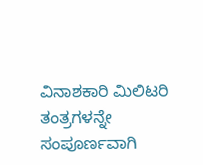ವಿನಾಶಕಾರಿ ಮಿಲಿಟರಿ ತಂತ್ರಗಳನ್ನೇ ಸಂಪೂರ್ಣವಾಗಿ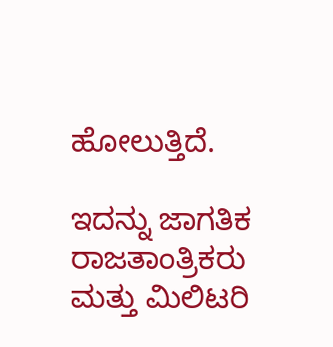ಹೋಲುತ್ತಿದೆ.

ಇದನ್ನು ಜಾಗತಿಕ ರಾಜತಾಂತ್ರಿಕರು ಮತ್ತು ಮಿಲಿಟರಿ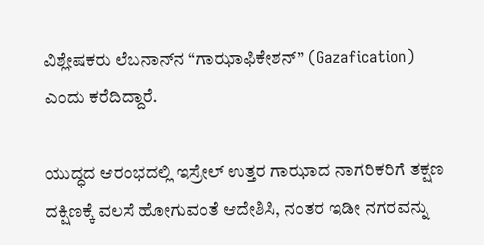ವಿಶ್ಲೇಷಕರು ಲೆಬನಾನ್‌ನ “ಗಾಝಾಫಿಕೇಶನ್” (Gazafication) ಎಂದು ಕರೆದಿದ್ದಾರೆ.

ಯುದ್ಧದ ಆರಂಭದಲ್ಲಿ ಇಸ್ರೇಲ್ ಉತ್ತರ ಗಾಝಾದ ನಾಗರಿಕರಿಗೆ ತಕ್ಷಣ ದಕ್ಷಿಣಕ್ಕೆ ವಲಸೆ ಹೋಗುವಂತೆ ಆದೇಶಿಸಿ, ನಂತರ ಇಡೀ ನಗರವನ್ನು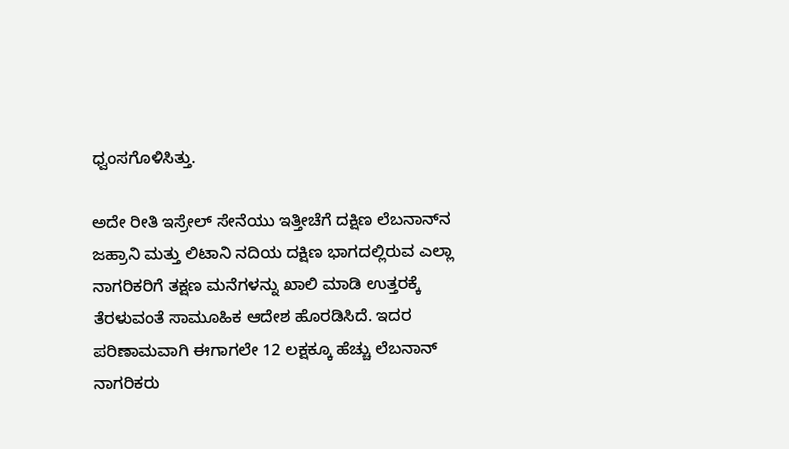ಧ್ವಂಸಗೊಳಿಸಿತ್ತು.

ಅದೇ ರೀತಿ ಇಸ್ರೇಲ್ ಸೇನೆಯು ಇತ್ತೀಚೆಗೆ ದಕ್ಷಿಣ ಲೆಬನಾನ್‌ನ ಜಹ್ರಾನಿ ಮತ್ತು ಲಿಟಾನಿ ನದಿಯ ದಕ್ಷಿಣ ಭಾಗದಲ್ಲಿರುವ ಎಲ್ಲಾ ನಾಗರಿಕರಿಗೆ ತಕ್ಷಣ ಮನೆಗಳನ್ನು ಖಾಲಿ ಮಾಡಿ ಉತ್ತರಕ್ಕೆ ತೆರಳುವಂತೆ ಸಾಮೂಹಿಕ ಆದೇಶ ಹೊರಡಿಸಿದೆ. ಇದರ ಪರಿಣಾಮವಾಗಿ ಈಗಾಗಲೇ 12 ಲಕ್ಷಕ್ಕೂ ಹೆಚ್ಚು ಲೆಬನಾನ್ ನಾಗರಿಕರು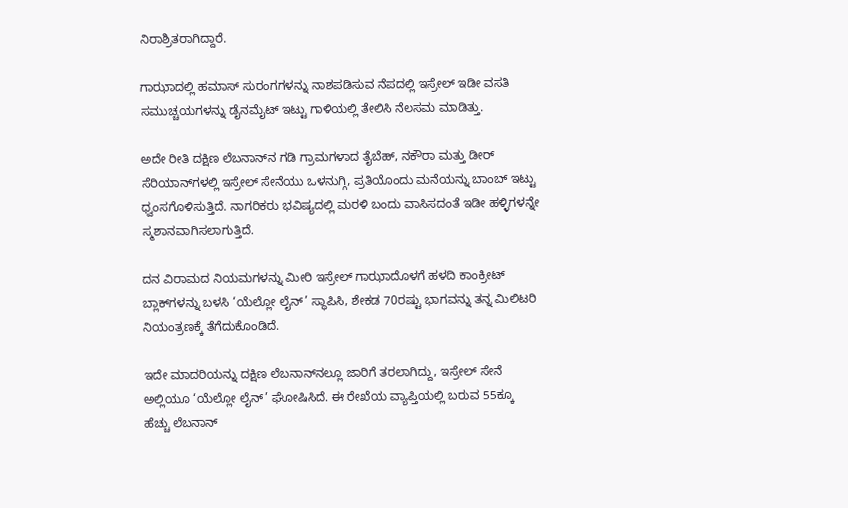ನಿರಾಶ್ರಿತರಾಗಿದ್ದಾರೆ.

ಗಾಝಾದಲ್ಲಿ ಹಮಾಸ್ ಸುರಂಗಗಳನ್ನು ನಾಶಪಡಿಸುವ ನೆಪದಲ್ಲಿ ಇಸ್ರೇಲ್ ಇಡೀ ವಸತಿ ಸಮುಚ್ಚಯಗಳನ್ನು ಡೈನಮೈಟ್ ಇಟ್ಟು ಗಾಳಿಯಲ್ಲಿ ತೇಲಿಸಿ ನೆಲಸಮ ಮಾಡಿತ್ತು.

ಅದೇ ರೀತಿ ದಕ್ಷಿಣ ಲೆಬನಾನ್‌ನ ಗಡಿ ಗ್ರಾಮಗಳಾದ ತೈಬೆಹ್, ನಕೌರಾ ಮತ್ತು ಡೀರ್ ಸೆರಿಯಾನ್‌ಗಳಲ್ಲಿ ಇಸ್ರೇಲ್ ಸೇನೆಯು ಒಳನುಗ್ಗಿ, ಪ್ರತಿಯೊಂದು ಮನೆಯನ್ನು ಬಾಂಬ್ ಇಟ್ಟು ಧ್ವಂಸಗೊಳಿಸುತ್ತಿದೆ. ನಾಗರಿಕರು ಭವಿಷ್ಯದಲ್ಲಿ ಮರಳಿ ಬಂದು ವಾಸಿಸದಂತೆ ಇಡೀ ಹಳ್ಳಿಗಳನ್ನೇ ಸ್ಮಶಾನವಾಗಿಸಲಾಗುತ್ತಿದೆ.

ದನ ವಿರಾಮದ ನಿಯಮಗಳನ್ನು ಮೀರಿ ಇಸ್ರೇಲ್ ಗಾಝಾದೊಳಗೆ ಹಳದಿ ಕಾಂಕ್ರೀಟ್ ಬ್ಲಾಕ್‌ಗಳನ್ನು ಬಳಸಿ ‘ಯೆಲ್ಲೋ ಲೈನ್’ ಸ್ಥಾಪಿಸಿ, ಶೇಕಡ 70ರಷ್ಟು ಭಾಗವನ್ನು ತನ್ನ ಮಿಲಿಟರಿ ನಿಯಂತ್ರಣಕ್ಕೆ ತೆಗೆದುಕೊಂಡಿದೆ.

ಇದೇ ಮಾದರಿಯನ್ನು ದಕ್ಷಿಣ ಲೆಬನಾನ್‌ನಲ್ಲೂ ಜಾರಿಗೆ ತರಲಾಗಿದ್ದು, ಇಸ್ರೇಲ್ ಸೇನೆ ಅಲ್ಲಿಯೂ ‘ಯೆಲ್ಲೋ ಲೈನ್’ ಘೋಷಿಸಿದೆ. ಈ ರೇಖೆಯ ವ್ಯಾಪ್ತಿಯಲ್ಲಿ ಬರುವ 55ಕ್ಕೂ ಹೆಚ್ಚು ಲೆಬನಾನ್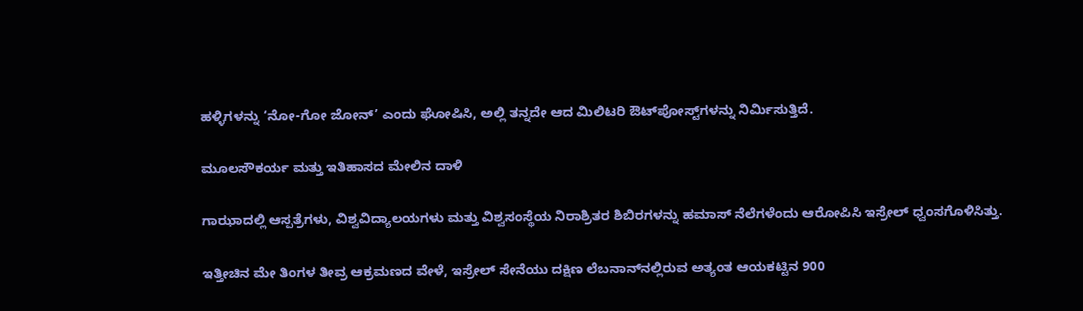ಹಳ್ಳಿಗಳನ್ನು ‘ನೋ-ಗೋ ಜೋನ್’ ಎಂದು ಘೋಷಿಸಿ, ಅಲ್ಲಿ ತನ್ನದೇ ಆದ ಮಿಲಿಟರಿ ಔಟ್‌ಪೋಸ್ಟ್‌ಗಳನ್ನು ನಿರ್ಮಿಸುತ್ತಿದೆ.

ಮೂಲಸೌಕರ್ಯ ಮತ್ತು ಇತಿಹಾಸದ ಮೇಲಿನ ದಾಳಿ

ಗಾಝಾದಲ್ಲಿ ಆಸ್ಪತ್ರೆಗಳು, ವಿಶ್ವವಿದ್ಯಾಲಯಗಳು ಮತ್ತು ವಿಶ್ವಸಂಸ್ಥೆಯ ನಿರಾಶ್ರಿತರ ಶಿಬಿರಗಳನ್ನು ಹಮಾಸ್ ನೆಲೆಗಳೆಂದು ಆರೋಪಿಸಿ ಇಸ್ರೇಲ್ ಧ್ವಂಸಗೊಳಿಸಿತ್ತು.

ಇತ್ತೀಚಿನ ಮೇ ತಿಂಗಳ ತೀವ್ರ ಆಕ್ರಮಣದ ವೇಳೆ, ಇಸ್ರೇಲ್ ಸೇನೆಯು ದಕ್ಷಿಣ ಲೆಬನಾನ್‌ನಲ್ಲಿರುವ ಅತ್ಯಂತ ಆಯಕಟ್ಟಿನ 900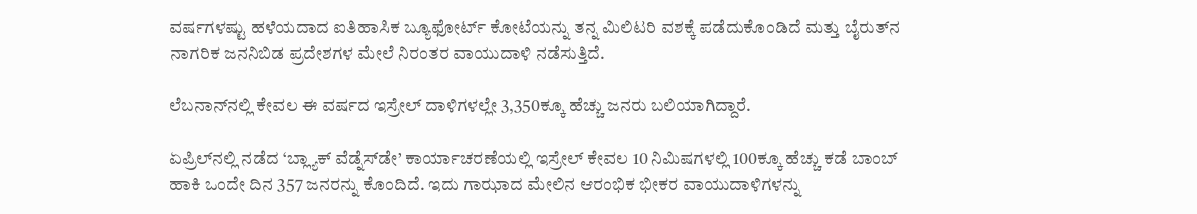ವರ್ಷಗಳಷ್ಟು ಹಳೆಯದಾದ ಐತಿಹಾಸಿಕ ಬ್ಯೂಫೋರ್ಟ್ ಕೋಟೆಯನ್ನು ತನ್ನ ಮಿಲಿಟರಿ ವಶಕ್ಕೆ ಪಡೆದುಕೊಂಡಿದೆ ಮತ್ತು ಬೈರುತ್‌ನ ನಾಗರಿಕ ಜನನಿಬಿಡ ಪ್ರದೇಶಗಳ ಮೇಲೆ ನಿರಂತರ ವಾಯುದಾಳಿ ನಡೆಸುತ್ತಿದೆ.

ಲೆಬನಾನ್‌ನಲ್ಲಿ ಕೇವಲ ಈ ವರ್ಷದ ಇಸ್ರೇಲ್ ದಾಳಿಗಳಲ್ಲೇ 3,350ಕ್ಕೂ ಹೆಚ್ಚು ಜನರು ಬಲಿಯಾಗಿದ್ದಾರೆ.

ಏಪ್ರಿಲ್‌ನಲ್ಲಿ ನಡೆದ ‘ಬ್ಲ್ಯಾಕ್ ವೆಡ್ನೆಸ್‌ಡೇ’ ಕಾರ್ಯಾಚರಣೆಯಲ್ಲಿ ಇಸ್ರೇಲ್ ಕೇವಲ 10 ನಿಮಿಷಗಳಲ್ಲಿ 100ಕ್ಕೂ ಹೆಚ್ಚು ಕಡೆ ಬಾಂಬ್ ಹಾಕಿ ಒಂದೇ ದಿನ 357 ಜನರನ್ನು ಕೊಂದಿದೆ. ಇದು ಗಾಝಾದ ಮೇಲಿನ ಆರಂಭಿಕ ಭೀಕರ ವಾಯುದಾಳಿಗಳನ್ನು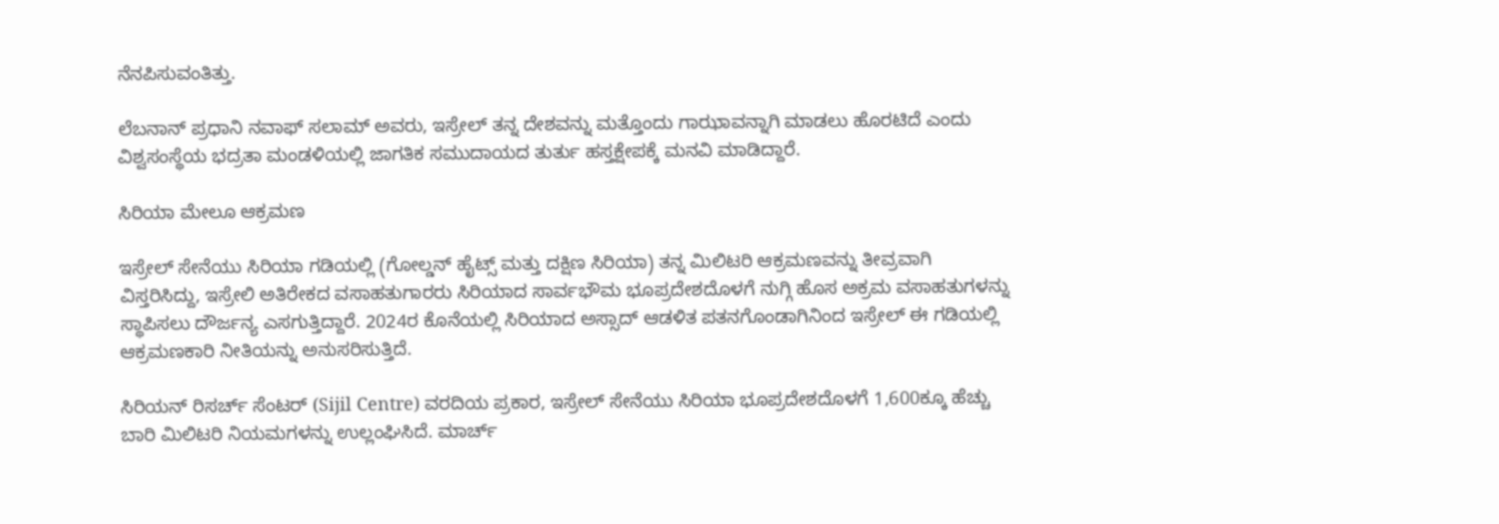ನೆನಪಿಸುವಂತಿತ್ತು.

ಲೆಬನಾನ್ ಪ್ರಧಾನಿ ನವಾಫ್ ಸಲಾಮ್ ಅವರು, ಇಸ್ರೇಲ್ ತನ್ನ ದೇಶವನ್ನು ಮತ್ತೊಂದು ಗಾಝಾವನ್ನಾಗಿ ಮಾಡಲು ಹೊರಟಿದೆ ಎಂದು ವಿಶ್ವಸಂಸ್ಥೆಯ ಭದ್ರತಾ ಮಂಡಳಿಯಲ್ಲಿ ಜಾಗತಿಕ ಸಮುದಾಯದ ತುರ್ತು ಹಸ್ತಕ್ಷೇಪಕ್ಕೆ ಮನವಿ ಮಾಡಿದ್ದಾರೆ.

ಸಿರಿಯಾ ಮೇಲೂ ಆಕ್ರಮಣ

ಇಸ್ರೇಲ್ ಸೇನೆಯು ಸಿರಿಯಾ ಗಡಿಯಲ್ಲಿ (ಗೋಲ್ಡನ್ ಹೈಟ್ಸ್ ಮತ್ತು ದಕ್ಷಿಣ ಸಿರಿಯಾ) ತನ್ನ ಮಿಲಿಟರಿ ಆಕ್ರಮಣವನ್ನು ತೀವ್ರವಾಗಿ ವಿಸ್ತರಿಸಿದ್ದು, ಇಸ್ರೇಲಿ ಅತಿರೇಕದ ವಸಾಹತುಗಾರರು ಸಿರಿಯಾದ ಸಾರ್ವಭೌಮ ಭೂಪ್ರದೇಶದೊಳಗೆ ನುಗ್ಗಿ ಹೊಸ ಅಕ್ರಮ ವಸಾಹತುಗಳನ್ನು ಸ್ಥಾಪಿಸಲು ದೌರ್ಜನ್ಯ ಎಸಗುತ್ತಿದ್ದಾರೆ. 2024ರ ಕೊನೆಯಲ್ಲಿ ಸಿರಿಯಾದ ಅಸ್ಸಾದ್ ಆಡಳಿತ ಪತನಗೊಂಡಾಗಿನಿಂದ ಇಸ್ರೇಲ್ ಈ ಗಡಿಯಲ್ಲಿ ಆಕ್ರಮಣಕಾರಿ ನೀತಿಯನ್ನು ಅನುಸರಿಸುತ್ತಿದೆ.

ಸಿರಿಯನ್ ರಿಸರ್ಚ್ ಸೆಂಟರ್ (Sijil Centre) ವರದಿಯ ಪ್ರಕಾರ, ಇಸ್ರೇಲ್ ಸೇನೆಯು ಸಿರಿಯಾ ಭೂಪ್ರದೇಶದೊಳಗೆ 1,600ಕ್ಕೂ ಹೆಚ್ಚು ಬಾರಿ ಮಿಲಿಟರಿ ನಿಯಮಗಳನ್ನು ಉಲ್ಲಂಘಿಸಿದೆ. ಮಾರ್ಚ್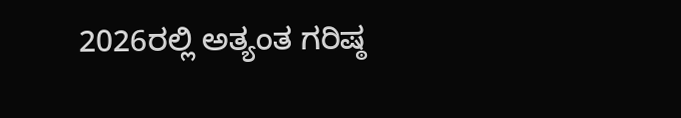2026ರಲ್ಲಿ ಅತ್ಯಂತ ಗರಿಷ್ಠ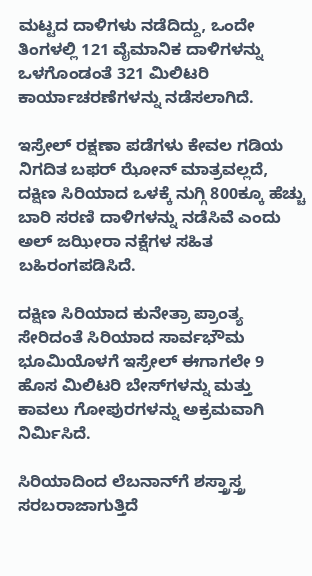ಮಟ್ಟದ ದಾಳಿಗಳು ನಡೆದಿದ್ದು, ಒಂದೇ ತಿಂಗಳಲ್ಲಿ 121 ವೈಮಾನಿಕ ದಾಳಿಗಳನ್ನು ಒಳಗೊಂಡಂತೆ 321 ಮಿಲಿಟರಿ ಕಾರ್ಯಾಚರಣೆಗಳನ್ನು ನಡೆಸಲಾಗಿದೆ.

ಇಸ್ರೇಲ್ ರಕ್ಷಣಾ ಪಡೆಗಳು ಕೇವಲ ಗಡಿಯ ನಿಗದಿತ ಬಫರ್ ಝೋನ್ ಮಾತ್ರವಲ್ಲದೆ, ದಕ್ಷಿಣ ಸಿರಿಯಾದ ಒಳಕ್ಕೆ ನುಗ್ಗಿ 800ಕ್ಕೂ ಹೆಚ್ಚು ಬಾರಿ ಸರಣಿ ದಾಳಿಗಳನ್ನು ನಡೆಸಿವೆ ಎಂದು ಅಲ್ ಜಝೀರಾ ನಕ್ಷೆಗಳ ಸಹಿತ ಬಹಿರಂಗಪಡಿಸಿದೆ.

ದಕ್ಷಿಣ ಸಿರಿಯಾದ ಕುನೇತ್ರಾ ಪ್ರಾಂತ್ಯ ಸೇರಿದಂತೆ ಸಿರಿಯಾದ ಸಾರ್ವಭೌಮ ಭೂಮಿಯೊಳಗೆ ಇಸ್ರೇಲ್ ಈಗಾಗಲೇ 9 ಹೊಸ ಮಿಲಿಟರಿ ಬೇಸ್‌ಗಳನ್ನು ಮತ್ತು ಕಾವಲು ಗೋಪುರಗಳನ್ನು ಅಕ್ರಮವಾಗಿ ನಿರ್ಮಿಸಿದೆ.

ಸಿರಿಯಾದಿಂದ ಲೆಬನಾನ್‌ಗೆ ಶಸ್ತ್ರಾಸ್ತ್ರ ಸರಬರಾಜಾಗುತ್ತಿದೆ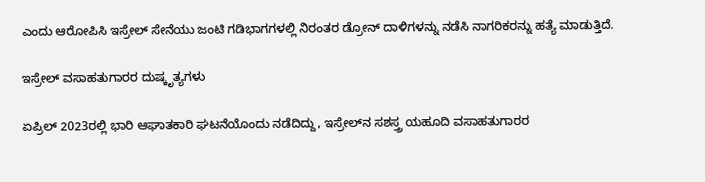ಎಂದು ಆರೋಪಿಸಿ ಇಸ್ರೇಲ್ ಸೇನೆಯು ಜಂಟಿ ಗಡಿಭಾಗಗಳಲ್ಲಿ ನಿರಂತರ ಡ್ರೋನ್ ದಾಳಿಗಳನ್ನು ನಡೆಸಿ ನಾಗರಿಕರನ್ನು ಹತ್ಯೆ ಮಾಡುತ್ತಿದೆ.

ಇಸ್ರೇಲ್ ವಸಾಹತುಗಾರರ ದುಷ್ಕೃತ್ಯಗಳು

ಏಪ್ರಿಲ್ 2023ರಲ್ಲಿ ಭಾರಿ ಆಘಾತಕಾರಿ ಘಟನೆಯೊಂದು ನಡೆದಿದ್ದು, ಇಸ್ರೇಲ್‌ನ ಸಶಸ್ತ್ರ ಯಹೂದಿ ವಸಾಹತುಗಾರರ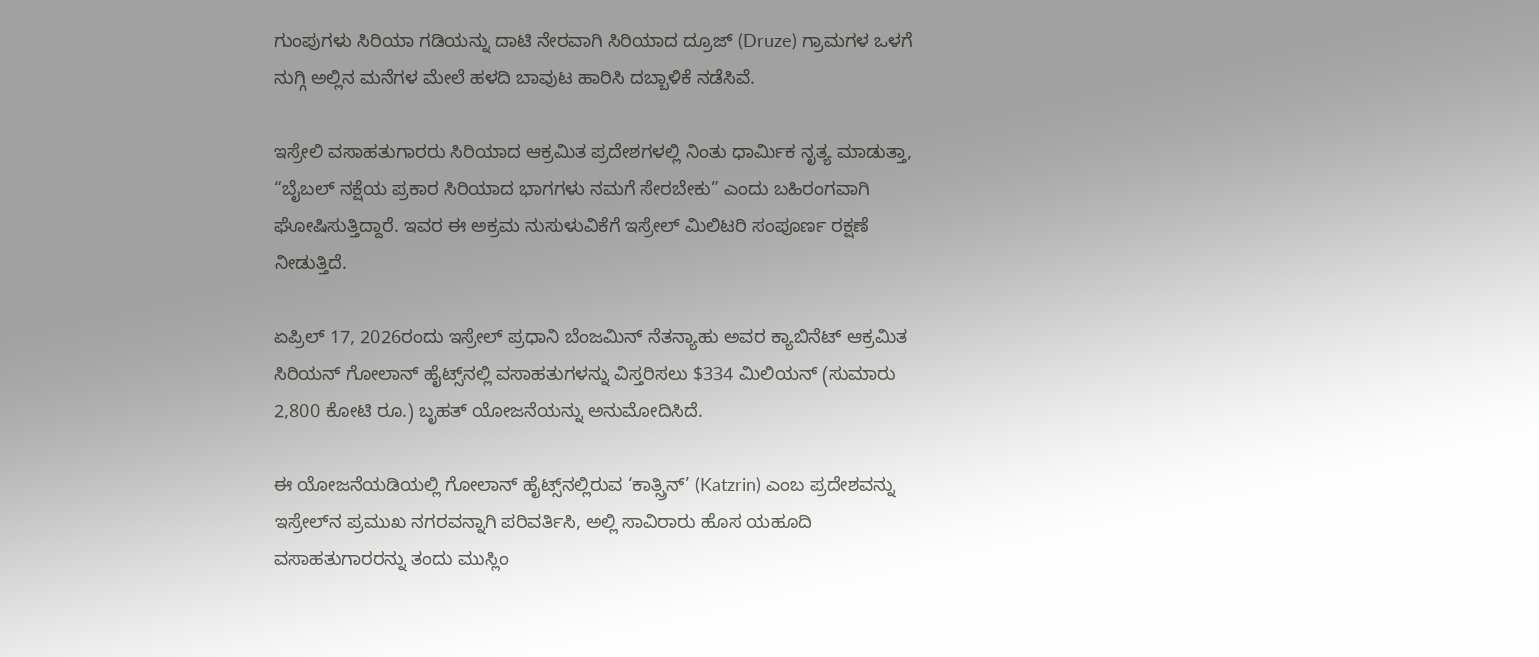ಗುಂಪುಗಳು ಸಿರಿಯಾ ಗಡಿಯನ್ನು ದಾಟಿ ನೇರವಾಗಿ ಸಿರಿಯಾದ ದ್ರೂಜ್ (Druze) ಗ್ರಾಮಗಳ ಒಳಗೆ ನುಗ್ಗಿ ಅಲ್ಲಿನ ಮನೆಗಳ ಮೇಲೆ ಹಳದಿ ಬಾವುಟ ಹಾರಿಸಿ ದಬ್ಬಾಳಿಕೆ ನಡೆಸಿವೆ.

ಇಸ್ರೇಲಿ ವಸಾಹತುಗಾರರು ಸಿರಿಯಾದ ಆಕ್ರಮಿತ ಪ್ರದೇಶಗಳಲ್ಲಿ ನಿಂತು ಧಾರ್ಮಿಕ ನೃತ್ಯ ಮಾಡುತ್ತಾ, “ಬೈಬಲ್ ನಕ್ಷೆಯ ಪ್ರಕಾರ ಸಿರಿಯಾದ ಭಾಗಗಳು ನಮಗೆ ಸೇರಬೇಕು” ಎಂದು ಬಹಿರಂಗವಾಗಿ ಘೋಷಿಸುತ್ತಿದ್ದಾರೆ. ಇವರ ಈ ಅಕ್ರಮ ನುಸುಳುವಿಕೆಗೆ ಇಸ್ರೇಲ್ ಮಿಲಿಟರಿ ಸಂಪೂರ್ಣ ರಕ್ಷಣೆ ನೀಡುತ್ತಿದೆ.

ಏಪ್ರಿಲ್ 17, 2026ರಂದು ಇಸ್ರೇಲ್ ಪ್ರಧಾನಿ ಬೆಂಜಮಿನ್ ನೆತನ್ಯಾಹು ಅವರ ಕ್ಯಾಬಿನೆಟ್ ಆಕ್ರಮಿತ ಸಿರಿಯನ್ ಗೋಲಾನ್ ಹೈಟ್ಸ್‌ನಲ್ಲಿ ವಸಾಹತುಗಳನ್ನು ವಿಸ್ತರಿಸಲು $334 ಮಿಲಿಯನ್ (ಸುಮಾರು 2,800 ಕೋಟಿ ರೂ.) ಬೃಹತ್ ಯೋಜನೆಯನ್ನು ಅನುಮೋದಿಸಿದೆ.

ಈ ಯೋಜನೆಯಡಿಯಲ್ಲಿ ಗೋಲಾನ್ ಹೈಟ್ಸ್‌ನಲ್ಲಿರುವ ‘ಕಾತ್ಸ್ರಿನ್’ (Katzrin) ಎಂಬ ಪ್ರದೇಶವನ್ನು ಇಸ್ರೇಲ್‌ನ ಪ್ರಮುಖ ನಗರವನ್ನಾಗಿ ಪರಿವರ್ತಿಸಿ, ಅಲ್ಲಿ ಸಾವಿರಾರು ಹೊಸ ಯಹೂದಿ ವಸಾಹತುಗಾರರನ್ನು ತಂದು ಮುಸ್ಲಿಂ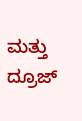ಮತ್ತು ದ್ರೂಜ್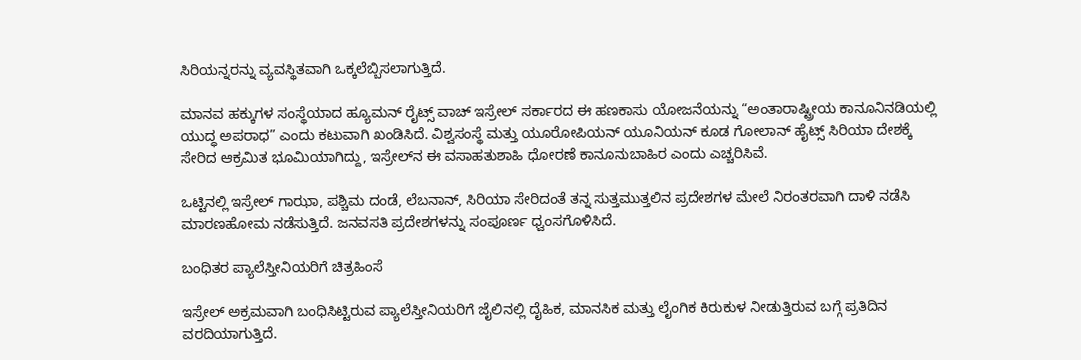ಸಿರಿಯನ್ನರನ್ನು ವ್ಯವಸ್ಥಿತವಾಗಿ ಒಕ್ಕಲೆಬ್ಬಿಸಲಾಗುತ್ತಿದೆ.

ಮಾನವ ಹಕ್ಕುಗಳ ಸಂಸ್ಥೆಯಾದ ಹ್ಯೂಮನ್ ರೈಟ್ಸ್ ವಾಚ್ ಇಸ್ರೇಲ್ ಸರ್ಕಾರದ ಈ ಹಣಕಾಸು ಯೋಜನೆಯನ್ನು “ಅಂತಾರಾಷ್ಟ್ರೀಯ ಕಾನೂನಿನಡಿಯಲ್ಲಿ ಯುದ್ಧ ಅಪರಾಧ” ಎಂದು ಕಟುವಾಗಿ ಖಂಡಿಸಿದೆ. ವಿಶ್ವಸಂಸ್ಥೆ ಮತ್ತು ಯೂರೋಪಿಯನ್ ಯೂನಿಯನ್ ಕೂಡ ಗೋಲಾನ್ ಹೈಟ್ಸ್ ಸಿರಿಯಾ ದೇಶಕ್ಕೆ ಸೇರಿದ ಆಕ್ರಮಿತ ಭೂಮಿಯಾಗಿದ್ದು, ಇಸ್ರೇಲ್‌ನ ಈ ವಸಾಹತುಶಾಹಿ ಧೋರಣೆ ಕಾನೂನುಬಾಹಿರ ಎಂದು ಎಚ್ಚರಿಸಿವೆ.

ಒಟ್ಟಿನಲ್ಲಿ ಇಸ್ರೇಲ್ ಗಾಝಾ, ಪಶ್ಚಿಮ ದಂಡೆ, ಲೆಬನಾನ್, ಸಿರಿಯಾ ಸೇರಿದಂತೆ ತನ್ನ ಸುತ್ತಮುತ್ತಲಿನ ಪ್ರದೇಶಗಳ ಮೇಲೆ ನಿರಂತರವಾಗಿ ದಾಳಿ ನಡೆಸಿ ಮಾರಣಹೋಮ ನಡೆಸುತ್ತಿದೆ. ಜನವಸತಿ ಪ್ರದೇಶಗಳನ್ನು ಸಂಪೂರ್ಣ ಧ್ವಂಸಗೊಳಿಸಿದೆ.

ಬಂಧಿತರ ಪ್ಯಾಲೆಸ್ತೀನಿಯರಿಗೆ ಚಿತ್ರಹಿಂಸೆ

ಇಸ್ರೇಲ್ ಅಕ್ರಮವಾಗಿ ಬಂಧಿಸಿಟ್ಟಿರುವ ಪ್ಯಾಲೆಸ್ತೀನಿಯರಿಗೆ ಜೈಲಿನಲ್ಲಿ ದೈಹಿಕ, ಮಾನಸಿಕ ಮತ್ತು ಲೈಂಗಿಕ ಕಿರುಕುಳ ನೀಡುತ್ತಿರುವ ಬಗ್ಗೆ ಪ್ರತಿದಿನ ವರದಿಯಾಗುತ್ತಿದೆ.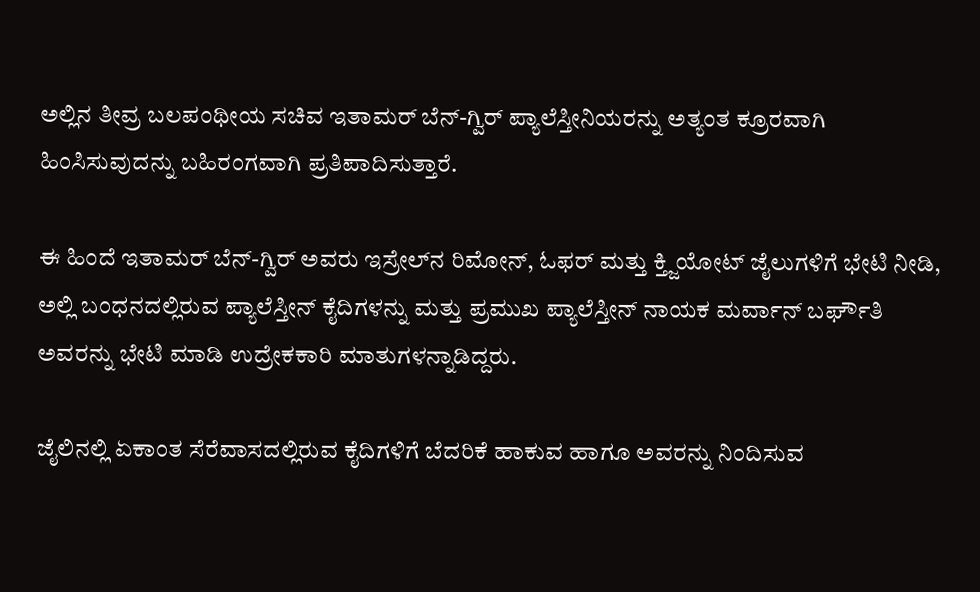ಅಲ್ಲಿನ ತೀವ್ರ ಬಲಪಂಥೀಯ ಸಚಿವ ಇತಾಮರ್ ಬೆನ್-ಗ್ವಿರ್ ಪ್ಯಾಲೆಸ್ತೀನಿಯರನ್ನು ಅತ್ಯಂತ ಕ್ರೂರವಾಗಿ ಹಿಂಸಿಸುವುದನ್ನು ಬಹಿರಂಗವಾಗಿ ಪ್ರತಿಪಾದಿಸುತ್ತಾರೆ.

ಈ ಹಿಂದೆ ಇತಾಮರ್ ಬೆನ್-ಗ್ವಿರ್ ಅವರು ಇಸ್ರೇಲ್‌ನ ರಿಮೋನ್, ಓಫರ್ ಮತ್ತು ಕ್ತ್ಜಿಯೋಟ್ ಜೈಲುಗಳಿಗೆ ಭೇಟಿ ನೀಡಿ, ಅಲ್ಲಿ ಬಂಧನದಲ್ಲಿರುವ ಪ್ಯಾಲೆಸ್ತೀನ್ ಕೈದಿಗಳನ್ನು ಮತ್ತು ಪ್ರಮುಖ ಪ್ಯಾಲೆಸ್ತೀನ್ ನಾಯಕ ಮರ್ವಾನ್ ಬರ್ಘೌತಿ ಅವರನ್ನು ಭೇಟಿ ಮಾಡಿ ಉದ್ರೇಕಕಾರಿ ಮಾತುಗಳನ್ನಾಡಿದ್ದರು.

ಜೈಲಿನಲ್ಲಿ ಏಕಾಂತ ಸೆರೆವಾಸದಲ್ಲಿರುವ ಕೈದಿಗಳಿಗೆ ಬೆದರಿಕೆ ಹಾಕುವ ಹಾಗೂ ಅವರನ್ನು ನಿಂದಿಸುವ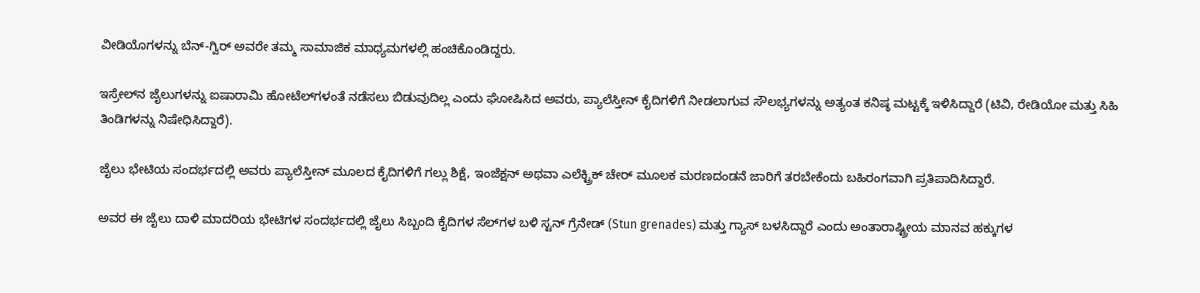ವೀಡಿಯೊಗಳನ್ನು ಬೆನ್-ಗ್ವಿರ್ ಅವರೇ ತಮ್ಮ ಸಾಮಾಜಿಕ ಮಾಧ್ಯಮಗಳಲ್ಲಿ ಹಂಚಿಕೊಂಡಿದ್ದರು.

ಇಸ್ರೇಲ್‌ನ ಜೈಲುಗಳನ್ನು ಐಷಾರಾಮಿ ಹೋಟೆಲ್‌ಗಳಂತೆ ನಡೆಸಲು ಬಿಡುವುದಿಲ್ಲ ಎಂದು ಘೋಷಿಸಿದ ಅವರು, ಪ್ಯಾಲೆಸ್ತೀನ್ ಕೈದಿಗಳಿಗೆ ನೀಡಲಾಗುವ ಸೌಲಭ್ಯಗಳನ್ನು ಅತ್ಯಂತ ಕನಿಷ್ಠ ಮಟ್ಟಕ್ಕೆ ಇಳಿಸಿದ್ದಾರೆ (ಟಿವಿ, ರೇಡಿಯೋ ಮತ್ತು ಸಿಹಿ ತಿಂಡಿಗಳನ್ನು ನಿಷೇಧಿಸಿದ್ದಾರೆ).

ಜೈಲು ಭೇಟಿಯ ಸಂದರ್ಭದಲ್ಲಿ ಅವರು ಪ್ಯಾಲೆಸ್ತೀನ್ ಮೂಲದ ಕೈದಿಗಳಿಗೆ ಗಲ್ಲು ಶಿಕ್ಷೆ, ಇಂಜೆಕ್ಷನ್ ಅಥವಾ ಎಲೆಕ್ಟ್ರಿಕ್ ಚೇರ್ ಮೂಲಕ ಮರಣದಂಡನೆ ಜಾರಿಗೆ ತರಬೇಕೆಂದು ಬಹಿರಂಗವಾಗಿ ಪ್ರತಿಪಾದಿಸಿದ್ದಾರೆ.

ಅವರ ಈ ಜೈಲು ದಾಳಿ ಮಾದರಿಯ ಭೇಟಿಗಳ ಸಂದರ್ಭದಲ್ಲಿ ಜೈಲು ಸಿಬ್ಬಂದಿ ಕೈದಿಗಳ ಸೆಲ್‌ಗಳ ಬಳಿ ಸ್ಟನ್ ಗ್ರೆನೇಡ್ (Stun grenades) ಮತ್ತು ಗ್ಯಾಸ್ ಬಳಸಿದ್ದಾರೆ ಎಂದು ಅಂತಾರಾಷ್ಟ್ರೀಯ ಮಾನವ ಹಕ್ಕುಗಳ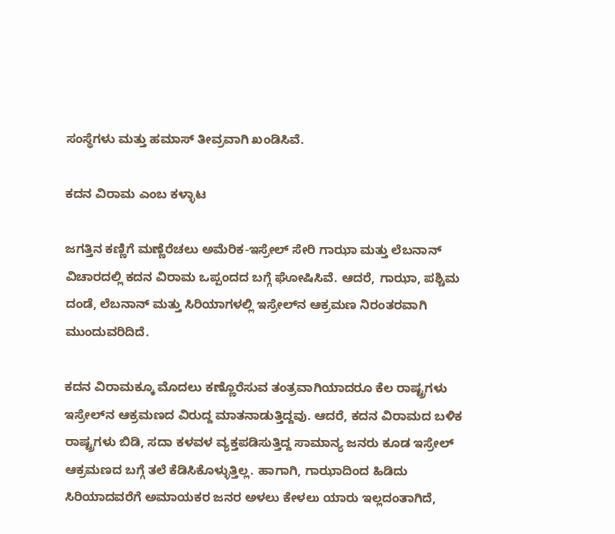ಸಂಸ್ಥೆಗಳು ಮತ್ತು ಹಮಾಸ್ ತೀವ್ರವಾಗಿ ಖಂಡಿಸಿವೆ.

ಕದನ ವಿರಾಮ ಎಂಬ ಕಳ್ಳಾಟ

ಜಗತ್ತಿನ ಕಣ್ಣಿಗೆ ಮಣ್ಣೆರೆಚಲು ಅಮೆರಿಕ-ಇಸ್ರೇಲ್ ಸೇರಿ ಗಾಝಾ ಮತ್ತು ಲೆಬನಾನ್ ವಿಚಾರದಲ್ಲಿ ಕದನ ವಿರಾಮ ಒಪ್ಪಂದದ ಬಗ್ಗೆ ಘೋಷಿಸಿವೆ. ಆದರೆ, ಗಾಝಾ, ಪಶ್ಚಿಮ ದಂಡೆ, ಲೆಬನಾನ್ ಮತ್ತು ಸಿರಿಯಾಗಳಲ್ಲಿ ಇಸ್ರೇಲ್‌ನ ಆಕ್ರಮಣ ನಿರಂತರವಾಗಿ ಮುಂದುವರಿದಿದೆ.

ಕದನ ವಿರಾಮಕ್ಕೂ ಮೊದಲು ಕಣ್ಣೊರೆಸುವ ತಂತ್ರವಾಗಿಯಾದರೂ ಕೆಲ ರಾಷ್ಟ್ರಗಳು ಇಸ್ರೇಲ್‌ನ ಆಕ್ರಮಣದ ವಿರುದ್ದ ಮಾತನಾಡುತ್ತಿದ್ದವು. ಆದರೆ, ಕದನ ವಿರಾಮದ ಬಳಿಕ ರಾಷ್ಟ್ರಗಳು ಬಿಡಿ, ಸದಾ ಕಳವಳ ವ್ಯಕ್ತಪಡಿಸುತ್ತಿದ್ದ ಸಾಮಾನ್ಯ ಜನರು ಕೂಡ ಇಸ್ರೇಲ್‌ ಆಕ್ರಮಣದ ಬಗ್ಗೆ ತಲೆ ಕೆಡಿಸಿಕೊಳ್ಳುತ್ತಿಲ್ಲ. ಹಾಗಾಗಿ, ಗಾಝಾದಿಂದ ಹಿಡಿದು ಸಿರಿಯಾದವರೆಗೆ ಅಮಾಯಕರ ಜನರ ಅಳಲು ಕೇಳಲು ಯಾರು ಇಲ್ಲದಂತಾಗಿದೆ,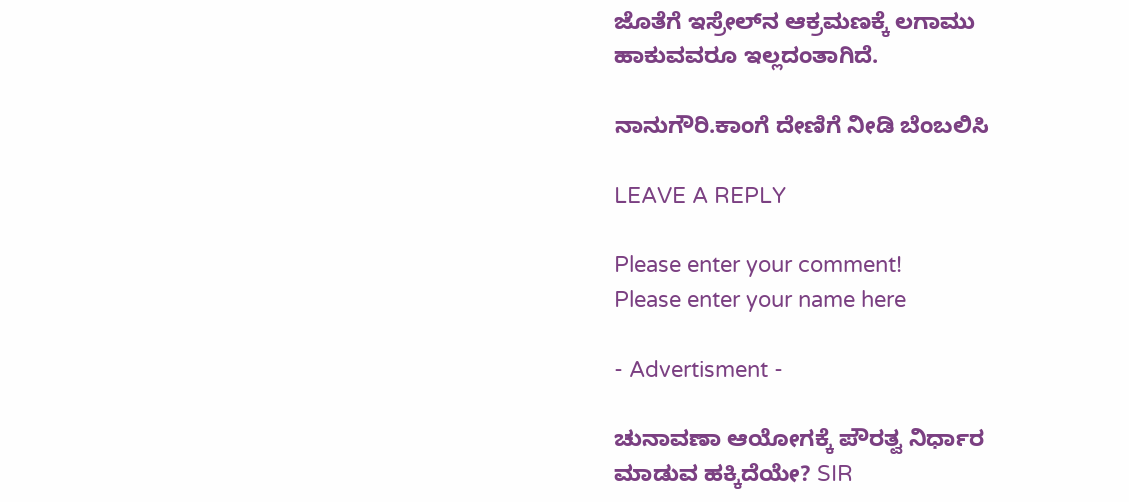ಜೊತೆಗೆ ಇಸ್ರೇಲ್‌ನ ಆಕ್ರಮಣಕ್ಕೆ ಲಗಾಮು ಹಾಕುವವರೂ ಇಲ್ಲದಂತಾಗಿದೆ.

ನಾನುಗೌರಿ.ಕಾಂಗೆ ದೇಣಿಗೆ ನೀಡಿ ಬೆಂಬಲಿಸಿ

LEAVE A REPLY

Please enter your comment!
Please enter your name here

- Advertisment -

ಚುನಾವಣಾ ಆಯೋಗಕ್ಕೆ ಪೌರತ್ವ ನಿರ್ಧಾರ ಮಾಡುವ ಹಕ್ಕಿದೆಯೇ? SIR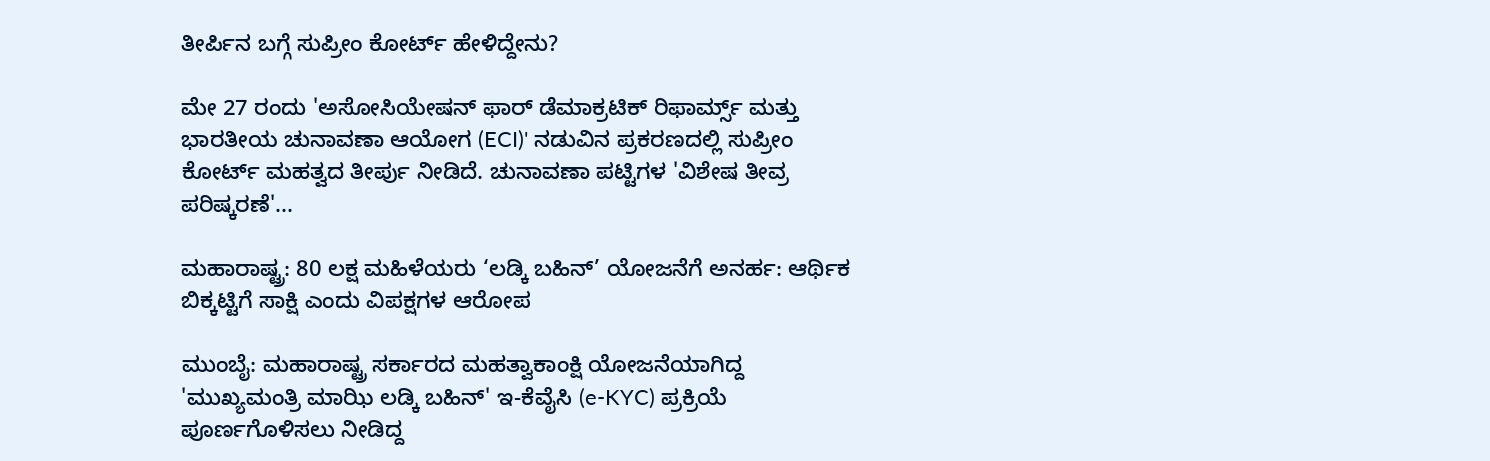ತೀರ್ಪಿನ ಬಗ್ಗೆ ಸುಪ್ರೀಂ ಕೋರ್ಟ್ ಹೇಳಿದ್ದೇನು?

ಮೇ 27 ರಂದು 'ಅಸೋಸಿಯೇಷನ್ ಫಾರ್ ಡೆಮಾಕ್ರಟಿಕ್ ರಿಫಾರ್ಮ್ಸ್ ಮತ್ತು ಭಾರತೀಯ ಚುನಾವಣಾ ಆಯೋಗ (ECI)' ನಡುವಿನ ಪ್ರಕರಣದಲ್ಲಿ ಸುಪ್ರೀಂ ಕೋರ್ಟ್ ಮಹತ್ವದ ತೀರ್ಪು ನೀಡಿದೆ. ಚುನಾವಣಾ ಪಟ್ಟಿಗಳ 'ವಿಶೇಷ ತೀವ್ರ ಪರಿಷ್ಕರಣೆ'...

ಮಹಾರಾಷ್ಟ್ರ: 80 ಲಕ್ಷ ಮಹಿಳೆಯರು ‘ಲಡ್ಕಿ ಬಹಿನ್’ ಯೋಜನೆಗೆ ಅನರ್ಹ: ಆರ್ಥಿಕ ಬಿಕ್ಕಟ್ಟಿಗೆ ಸಾಕ್ಷಿ ಎಂದು ವಿಪಕ್ಷಗಳ ಆರೋಪ

ಮುಂಬೈ: ಮಹಾರಾಷ್ಟ್ರ ಸರ್ಕಾರದ ಮಹತ್ವಾಕಾಂಕ್ಷಿ ಯೋಜನೆಯಾಗಿದ್ದ 'ಮುಖ್ಯಮಂತ್ರಿ ಮಾಝಿ ಲಡ್ಕಿ ಬಹಿನ್' ಇ-ಕೆವೈಸಿ (e-KYC) ಪ್ರಕ್ರಿಯೆ ಪೂರ್ಣಗೊಳಿಸಲು ನೀಡಿದ್ದ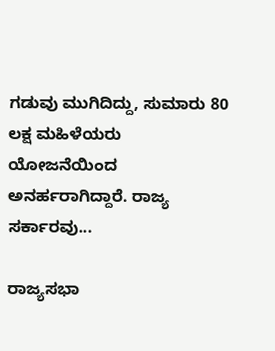ಗಡುವು ಮುಗಿದಿದ್ದು, ಸುಮಾರು 80 ಲಕ್ಷ ಮಹಿಳೆಯರು ಯೋಜನೆಯಿಂದ ಅನರ್ಹರಾಗಿದ್ದಾರೆ. ರಾಜ್ಯ ಸರ್ಕಾರವು...

ರಾಜ್ಯಸಭಾ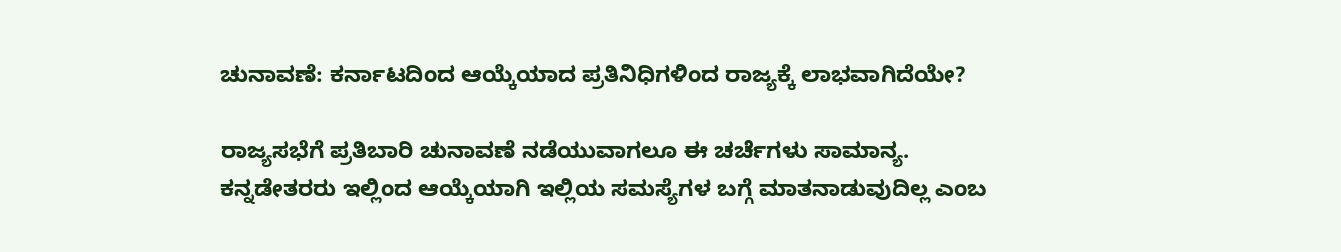ಚುನಾವಣೆ: ಕರ್ನಾಟದಿಂದ ಆಯ್ಕೆಯಾದ ಪ್ರತಿನಿಧಿಗಳಿಂದ ರಾಜ್ಯಕ್ಕೆ ಲಾಭವಾಗಿದೆಯೇ?

ರಾಜ್ಯಸಭೆಗೆ ಪ್ರತಿಬಾರಿ ಚುನಾವಣೆ ನಡೆಯುವಾಗಲೂ ಈ ಚರ್ಚೆಗಳು ಸಾಮಾನ್ಯ. ಕನ್ನಡೇತರರು ಇಲ್ಲಿಂದ ಆಯ್ಕೆಯಾಗಿ ಇಲ್ಲಿಯ ಸಮಸ್ಯೆಗಳ ಬಗ್ಗೆ ಮಾತನಾಡುವುದಿಲ್ಲ ಎಂಬ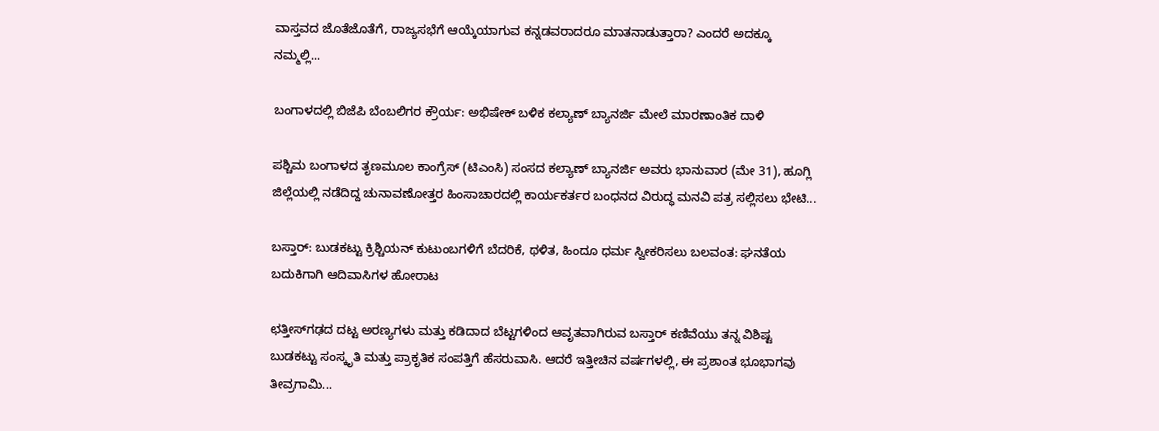ವಾಸ್ತವದ ಜೊತೆಜೊತೆಗೆ, ರಾಜ್ಯಸಭೆಗೆ ಆಯ್ಕೆಯಾಗುವ ಕನ್ನಡವರಾದರೂ ಮಾತನಾಡುತ್ತಾರಾ? ಎಂದರೆ ಅದಕ್ಕೂ ನಮ್ಮಲ್ಲಿ...

ಬಂಗಾಳದಲ್ಲಿ ಬಿಜೆಪಿ ಬೆಂಬಲಿಗರ ಕ್ರೌರ್ಯ: ಅಭಿಷೇಕ್ ಬಳಿಕ ಕಲ್ಯಾಣ್‌ ಬ್ಯಾನರ್ಜಿ ಮೇಲೆ ಮಾರಣಾಂತಿಕ ದಾಳಿ

ಪಶ್ಚಿಮ ಬಂಗಾಳದ ತೃಣಮೂಲ ಕಾಂಗ್ರೆಸ್ (ಟಿಎಂಸಿ) ಸಂಸದ ಕಲ್ಯಾಣ್ ಬ್ಯಾನರ್ಜಿ ಅವರು ಭಾನುವಾರ (ಮೇ 31), ಹೂಗ್ಲಿ ಜಿಲ್ಲೆಯಲ್ಲಿ ನಡೆದಿದ್ದ ಚುನಾವಣೋತ್ತರ ಹಿಂಸಾಚಾರದಲ್ಲಿ ಕಾರ್ಯಕರ್ತರ ಬಂಧನದ ವಿರುದ್ಧ ಮನವಿ ಪತ್ರ ಸಲ್ಲಿಸಲು ಭೇಟಿ...

ಬಸ್ತಾರ್‌: ಬುಡಕಟ್ಟು ಕ್ರಿಶ್ಚಿಯನ್ ಕುಟುಂಬಗಳಿಗೆ ಬೆದರಿಕೆ, ಥಳಿತ, ಹಿಂದೂ ಧರ್ಮ ಸ್ವೀಕರಿಸಲು ಬಲವಂತ: ಘನತೆಯ ಬದುಕಿಗಾಗಿ ಆದಿವಾಸಿಗಳ ಹೋರಾಟ

ಛತ್ತೀಸ್‌ಗಢದ ದಟ್ಟ ಅರಣ್ಯಗಳು ಮತ್ತು ಕಡಿದಾದ ಬೆಟ್ಟಗಳಿಂದ ಆವೃತವಾಗಿರುವ ಬಸ್ತಾರ್ ಕಣಿವೆಯು ತನ್ನ ವಿಶಿಷ್ಟ ಬುಡಕಟ್ಟು ಸಂಸ್ಕೃತಿ ಮತ್ತು ಪ್ರಾಕೃತಿಕ ಸಂಪತ್ತಿಗೆ ಹೆಸರುವಾಸಿ. ಆದರೆ ಇತ್ತೀಚಿನ ವರ್ಷಗಳಲ್ಲಿ, ಈ ಪ್ರಶಾಂತ ಭೂಭಾಗವು ತೀವ್ರಗಾಮಿ...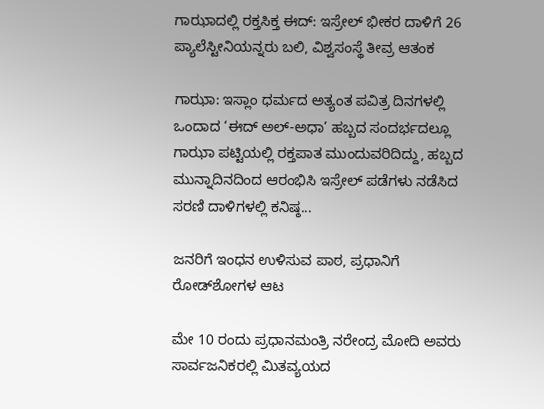ಗಾಝಾದಲ್ಲಿ ರಕ್ತಸಿಕ್ತ ಈದ್: ಇಸ್ರೇಲ್ ಭೀಕರ ದಾಳಿಗೆ 26 ಪ್ಯಾಲೆಸ್ಟೀನಿಯನ್ನರು ಬಲಿ, ವಿಶ್ವಸಂಸ್ಥೆ ತೀವ್ರ ಆತಂಕ

ಗಾಝಾ: ಇಸ್ಲಾಂ ಧರ್ಮದ ಅತ್ಯಂತ ಪವಿತ್ರ ದಿನಗಳಲ್ಲಿ ಒಂದಾದ ‘ಈದ್ ಅಲ್-ಅಧಾ’ ಹಬ್ಬದ ಸಂದರ್ಭದಲ್ಲೂ ಗಾಝಾ ಪಟ್ಟಿಯಲ್ಲಿ ರಕ್ತಪಾತ ಮುಂದುವರಿದಿದ್ದು, ಹಬ್ಬದ ಮುನ್ನಾದಿನದಿಂದ ಆರಂಭಿಸಿ ಇಸ್ರೇಲ್ ಪಡೆಗಳು ನಡೆಸಿದ ಸರಣಿ ದಾಳಿಗಳಲ್ಲಿ ಕನಿಷ್ಠ...

ಜನರಿಗೆ ಇಂಧನ ಉಳಿಸುವ ಪಾಠ, ಪ್ರಧಾನಿಗೆ ರೋಡ್‌ಶೋಗಳ ಆಟ

ಮೇ 10 ರಂದು ಪ್ರಧಾನಮಂತ್ರಿ ನರೇಂದ್ರ ಮೋದಿ ಅವರು ಸಾರ್ವಜನಿಕರಲ್ಲಿ ಮಿತವ್ಯಯದ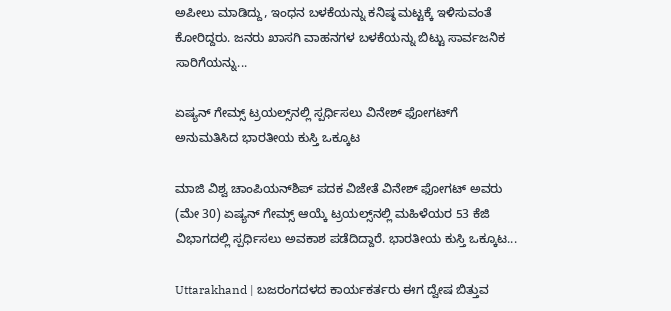ಅಪೀಲು ಮಾಡಿದ್ದು, ಇಂಧನ ಬಳಕೆಯನ್ನು ಕನಿಷ್ಠ ಮಟ್ಟಕ್ಕೆ ಇಳಿಸುವಂತೆ ಕೋರಿದ್ದರು. ಜನರು ಖಾಸಗಿ ವಾಹನಗಳ ಬಳಕೆಯನ್ನು ಬಿಟ್ಟು ಸಾರ್ವಜನಿಕ ಸಾರಿಗೆಯನ್ನು...

ಏಷ್ಯನ್ ಗೇಮ್ಸ್‌ ಟ್ರಯಲ್ಸ್‌ನಲ್ಲಿ ಸ್ಪರ್ಧಿಸಲು ವಿನೇಶ್ ಫೋಗಟ್‌ಗೆ ಅನುಮತಿಸಿದ ಭಾರತೀಯ ಕುಸ್ತಿ ಒಕ್ಕೂಟ

ಮಾಜಿ ವಿಶ್ವ ಚಾಂಪಿಯನ್‌ಶಿಪ್ ಪದಕ ವಿಜೇತೆ ವಿನೇಶ್ ಫೋಗಟ್ ಅವರು (ಮೇ 30) ಏಷ್ಯನ್ ಗೇಮ್ಸ್ ಆಯ್ಕೆ ಟ್ರಯಲ್ಸ್‌ನಲ್ಲಿ ಮಹಿಳೆಯರ 53 ಕೆಜಿ ವಿಭಾಗದಲ್ಲಿ ಸ್ಪರ್ಧಿಸಲು ಅವಕಾಶ ಪಡೆದಿದ್ದಾರೆ. ಭಾರತೀಯ ಕುಸ್ತಿ ಒಕ್ಕೂಟ...

Uttarakhand | ಬಜರಂಗದಳದ ಕಾರ್ಯಕರ್ತರು ಈಗ ದ್ವೇಷ ಬಿತ್ತುವ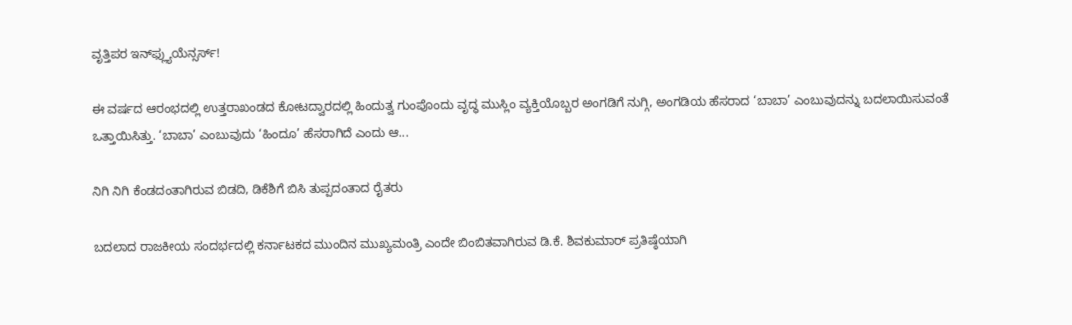ವೃತ್ತಿಪರ ಇನ್‌ಫ್ಲ್ಯುಯೆನ್ಸರ್ಸ್!

ಈ ವರ್ಷದ ಆರಂಭದಲ್ಲಿ ಉತ್ತರಾಖಂಡದ ಕೋಟದ್ವಾರದಲ್ಲಿ ಹಿಂದುತ್ವ ಗುಂಪೊಂದು ವೃದ್ಧ ಮುಸ್ಲಿಂ ವ್ಯಕ್ತಿಯೊಬ್ಬರ ಅಂಗಡಿಗೆ ನುಗ್ಗಿ, ಅಂಗಡಿಯ ಹೆಸರಾದ ‘ಬಾಬಾ’ ಎಂಬುವುದನ್ನು ಬದಲಾಯಿಸುವಂತೆ ಒತ್ತಾಯಿಸಿತ್ತು. ‘ಬಾಬಾ’ ಎಂಬುವುದು ‘ಹಿಂದೂ’ ಹೆಸರಾಗಿದೆ ಎಂದು ಆ...

ನಿಗಿ ನಿಗಿ ಕೆಂಡದಂತಾಗಿರುವ ಬಿಡದಿ, ಡಿಕೆಶಿಗೆ ಬಿಸಿ ತುಪ್ಪದಂತಾದ ರೈತರು

ಬದಲಾದ ರಾಜಕೀಯ ಸಂದರ್ಭದಲ್ಲಿ ಕರ್ನಾಟಕದ ಮುಂದಿನ ಮುಖ್ಯಮಂತ್ರಿ ಎಂದೇ ಬಿಂಬಿತವಾಗಿರುವ ಡಿ.ಕೆ. ಶಿವಕುಮಾರ್ ಪ್ರತಿಷ್ಠೆಯಾಗಿ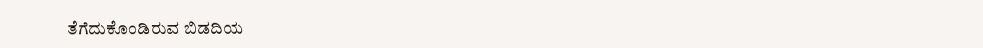ತೆಗೆದುಕೊಂಡಿರುವ ಬಿಡದಿಯ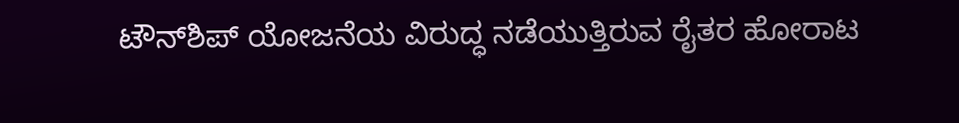ಟೌನ್‌ಶಿಪ್ ಯೋಜನೆಯ ವಿರುದ್ಧ ನಡೆಯುತ್ತಿರುವ ರೈತರ ಹೋರಾಟ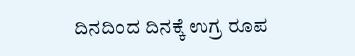ದಿನದಿಂದ ದಿನಕ್ಕೆ ಉಗ್ರ ರೂಪ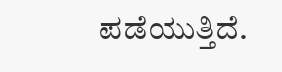ಪಡೆಯುತ್ತಿದೆ.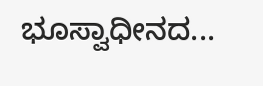ಭೂಸ್ವಾಧೀನದ...